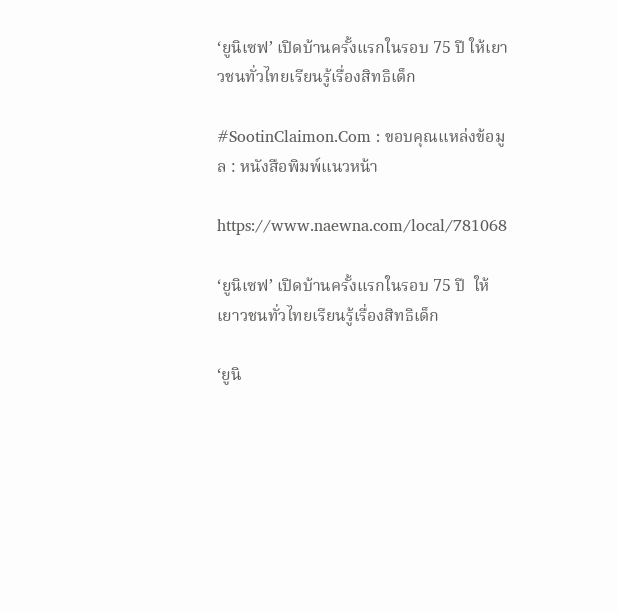‘ยูนิเซฟ’ เปิดบ้านครั้งแรกในรอบ 75 ปี ให้เยาวชนทั่วไทยเรียนรู้เรื่องสิทธิเด็ก

#SootinClaimon.Com : ขอบคุณแหล่งข้อมูล : หนังสือพิมพ์แนวหน้า

https://www.naewna.com/local/781068

‘ยูนิเซฟ’ เปิดบ้านครั้งแรกในรอบ 75 ปี  ให้เยาวชนทั่วไทยเรียนรู้เรื่องสิทธิเด็ก

‘ยูนิ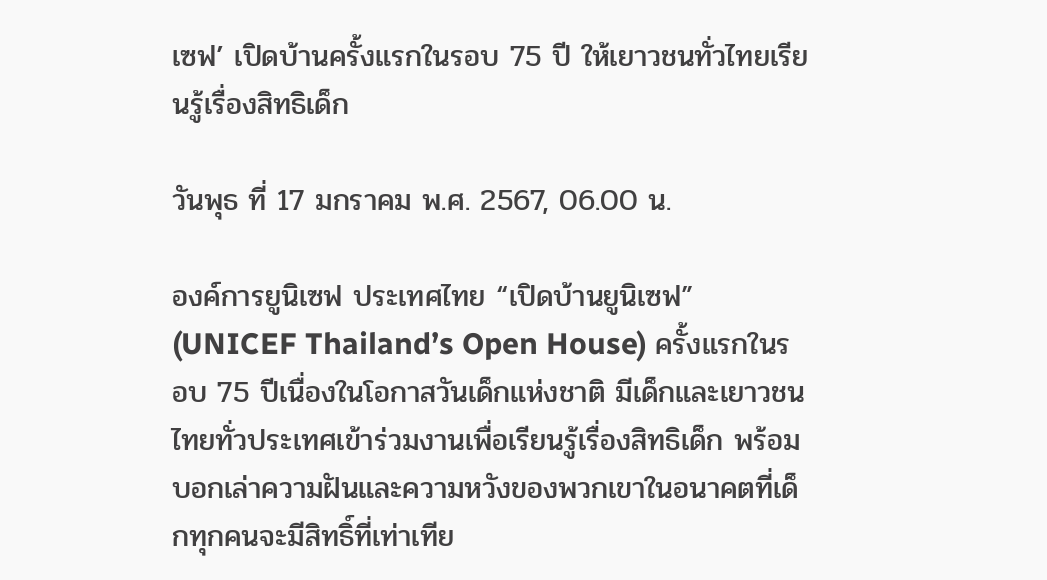เซฟ’ เปิดบ้านครั้งแรกในรอบ 75 ปี ให้เยาวชนทั่วไทยเรียนรู้เรื่องสิทธิเด็ก

วันพุธ ที่ 17 มกราคม พ.ศ. 2567, 06.00 น.

องค์การยูนิเซฟ ประเทศไทย “เปิดบ้านยูนิเซฟ” (UNICEF Thailand’s Open House) ครั้งแรกในรอบ 75 ปีเนื่องในโอกาสวันเด็กแห่งชาติ มีเด็กและเยาวชนไทยทั่วประเทศเข้าร่วมงานเพื่อเรียนรู้เรื่องสิทธิเด็ก พร้อมบอกเล่าความฝันและความหวังของพวกเขาในอนาคตที่เด็กทุกคนจะมีสิทธิ์ที่เท่าเทีย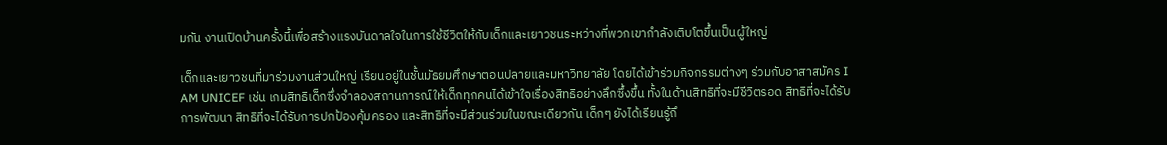มกัน งานเปิดบ้านครั้งนี้เพื่อสร้างแรงบันดาลใจในการใช้ชีวิตให้กับเด็กและเยาวชนระหว่างที่พวกเขากำลังเติบโตขึ้นเป็นผู้ใหญ่

เด็กและเยาวชนที่มาร่วมงานส่วนใหญ่ เรียนอยู่ในชั้นมัธยมศึกษาตอนปลายและมหาวิทยาลัย โดยได้เข้าร่วมกิจกรรมต่างๆ ร่วมกับอาสาสมัคร I AM UNICEF เช่น เกมสิทธิเด็กซึ่งจำลองสถานการณ์ให้เด็กทุกคนได้เข้าใจเรื่องสิทธิอย่างลึกซึ้งขึ้น ทั้งในด้านสิทธิที่จะมีชีวิตรอด สิทธิที่จะได้รับการพัฒนา สิทธิที่จะได้รับการปกป้องคุ้มครอง และสิทธิที่จะมีส่วนร่วมในขณะเดียวกัน เด็กๆ ยังได้เรียนรู้ถึ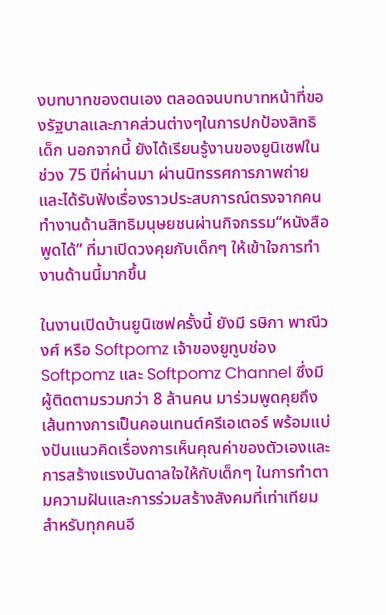งบทบาทของตนเอง ตลอดจนบทบาทหน้าที่ของรัฐบาลและภาคส่วนต่างๆในการปกป้องสิทธิเด็ก นอกจากนี้ ยังได้เรียนรู้งานของยูนิเซฟในช่วง 75 ปีที่ผ่านมา ผ่านนิทรรศการภาพถ่าย และได้รับฟังเรื่องราวประสบการณ์ตรงจากคนทำงานด้านสิทธิมนุษยชนผ่านกิจกรรม“หนังสือพูดได้” ที่มาเปิดวงคุยกับเด็กๆ ให้เข้าใจการทำงานด้านนี้มากขึ้น

ในงานเปิดบ้านยูนิเซฟครั้งนี้ ยังมี รษิกา พาณีวงศ์ หรือ Softpomz เจ้าของยูทูบช่อง Softpomz และ Softpomz Channel ซึ่งมีผู้ติดตามรวมกว่า 8 ล้านคน มาร่วมพูดคุยถึงเส้นทางการเป็นคอนเทนต์ครีเอเตอร์ พร้อมแบ่งปันแนวคิดเรื่องการเห็นคุณค่าของตัวเองและการสร้างแรงบันดาลใจให้กับเด็กๆ ในการทำตามความฝันและการร่วมสร้างสังคมที่เท่าเทียมสำหรับทุกคนอี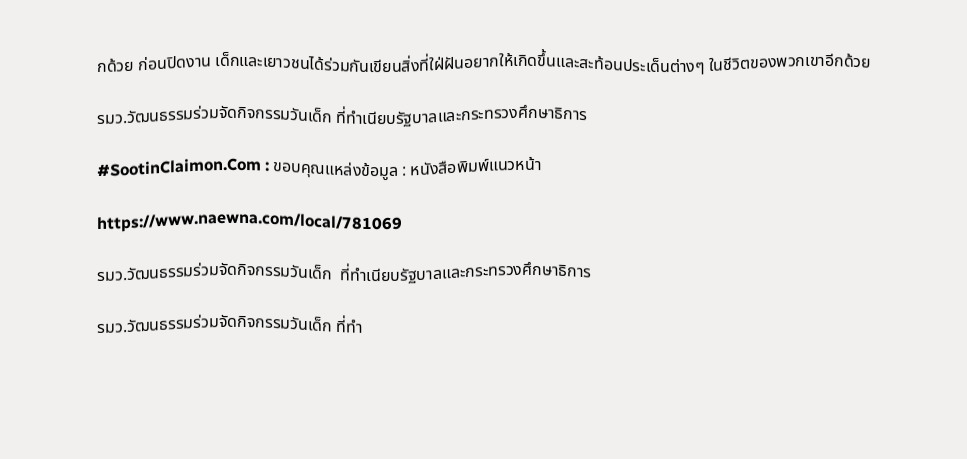กด้วย ก่อนปิดงาน เด็กและเยาวชนได้ร่วมกันเขียนสิ่งที่ใฝ่ฝันอยากให้เกิดขึ้นและสะท้อนประเด็นต่างๆ ในชีวิตของพวกเขาอีกด้วย

รมว.วัฒนธรรมร่วมจัดกิจกรรมวันเด็ก ที่ทำเนียบรัฐบาลและกระทรวงศึกษาธิการ

#SootinClaimon.Com : ขอบคุณแหล่งข้อมูล : หนังสือพิมพ์แนวหน้า

https://www.naewna.com/local/781069

รมว.วัฒนธรรมร่วมจัดกิจกรรมวันเด็ก  ที่ทำเนียบรัฐบาลและกระทรวงศึกษาธิการ

รมว.วัฒนธรรมร่วมจัดกิจกรรมวันเด็ก ที่ทำ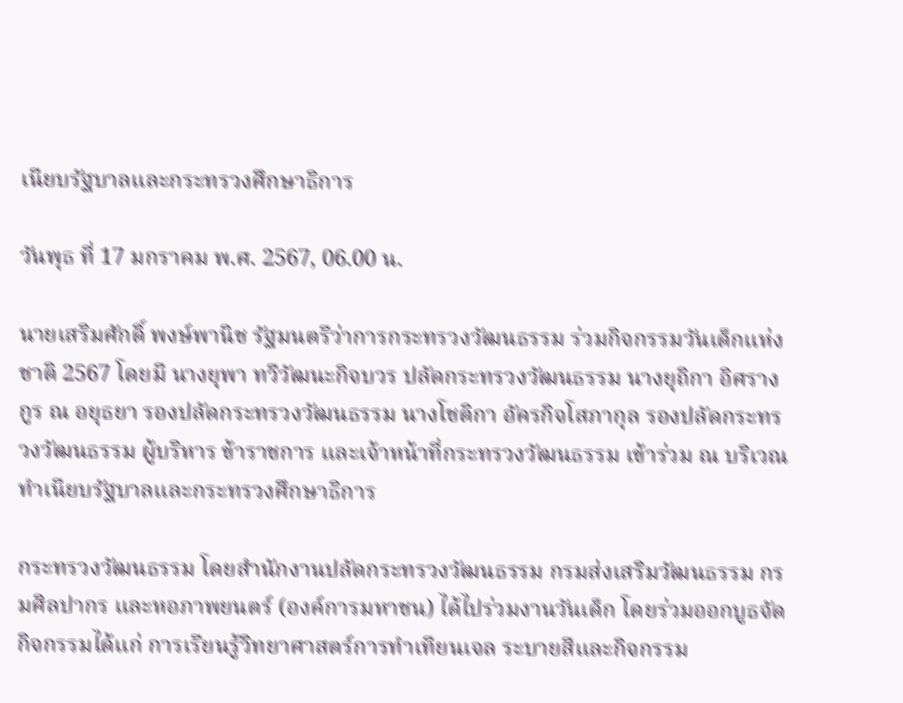เนียบรัฐบาลและกระทรวงศึกษาธิการ

วันพุธ ที่ 17 มกราคม พ.ศ. 2567, 06.00 น.

นายเสริมศักดิ์ พงษ์พานิช รัฐมนตรีว่าการกระทรวงวัฒนธรรม ร่วมกิจกรรมวันเด็กแห่งชาติ 2567 โดยมี นางยุพา ทวีวัฒนะกิจบวร ปลัดกระทรวงวัฒนธรรม นางยุถิกา อิศรางกูร ณ อยุธยา รองปลัดกระทรวงวัฒนธรรม นางโชติกา อัครกิจโสภากุล รองปลัดกระทรวงวัฒนธรรม ผู้บริหาร ข้าราชการ และเจ้าหน้าที่กระทรวงวัฒนธรรม เข้าร่วม ณ บริเวณทำเนียบรัฐบาลและกระทรวงศึกษาธิการ

กระทรวงวัฒนธรรม โดยสำนักงานปลัดกระทรวงวัฒนธรรม กรมส่งเสริมวัฒนธรรม กรมศิลปากร และหอภาพยนตร์ (องค์การมหาชน) ได้ไปร่วมงานวันเด็ก โดยร่วมออกบูธจัดกิจกรรมได้แก่ การเรียนรู้วิทยาศาสตร์การทำเทียนเจล ระบายสีและกิจกรรม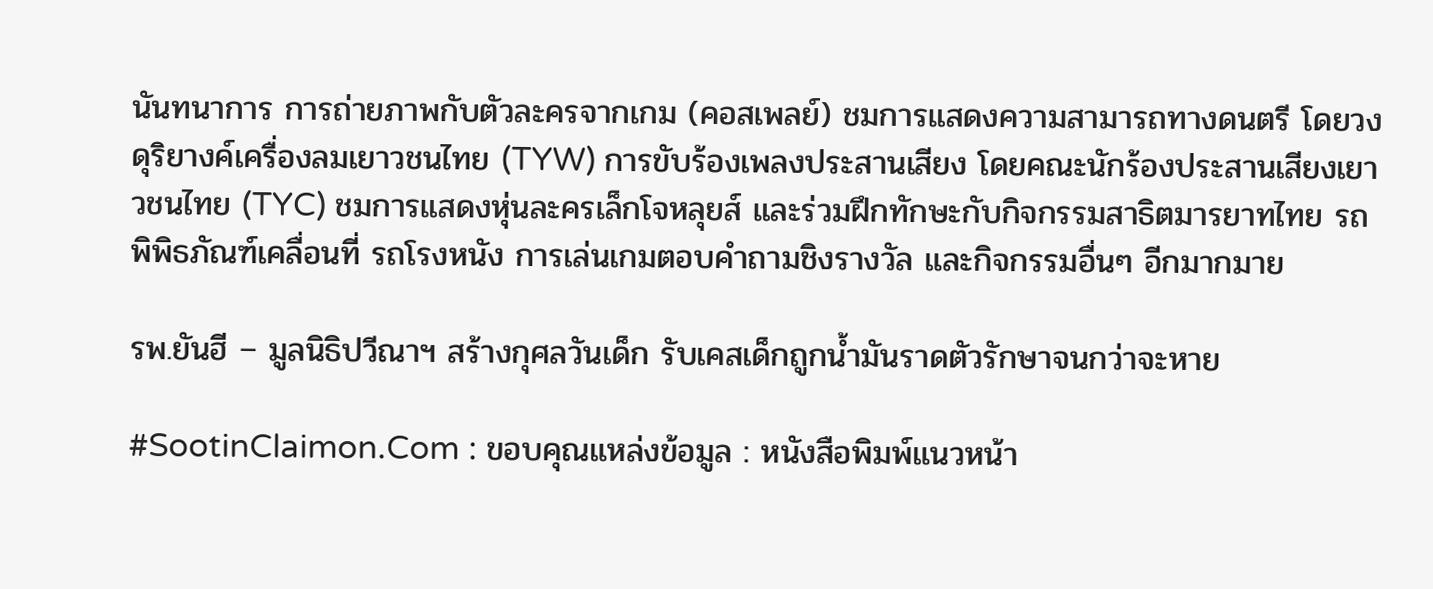นันทนาการ การถ่ายภาพกับตัวละครจากเกม (คอสเพลย์) ชมการแสดงความสามารถทางดนตรี โดยวงดุริยางค์เครื่องลมเยาวชนไทย (TYW) การขับร้องเพลงประสานเสียง โดยคณะนักร้องประสานเสียงเยาวชนไทย (TYC) ชมการแสดงหุ่นละครเล็กโจหลุยส์ และร่วมฝึกทักษะกับกิจกรรมสาธิตมารยาทไทย รถพิพิธภัณฑ์เคลื่อนที่ รถโรงหนัง การเล่นเกมตอบคำถามชิงรางวัล และกิจกรรมอื่นๆ อีกมากมาย

รพ.ยันฮี – มูลนิธิปวีณาฯ สร้างกุศลวันเด็ก รับเคสเด็กถูกน้ำมันราดตัวรักษาจนกว่าจะหาย

#SootinClaimon.Com : ขอบคุณแหล่งข้อมูล : หนังสือพิมพ์แนวหน้า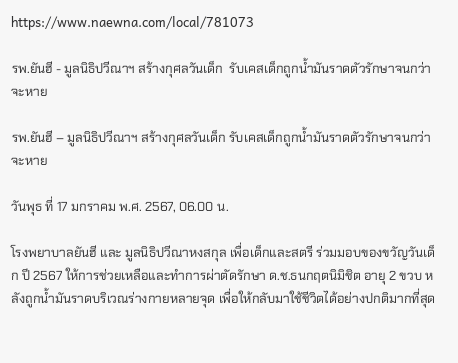https://www.naewna.com/local/781073

รพ.ยันฮี - มูลนิธิปวีณาฯ สร้างกุศลวันเด็ก  รับเคสเด็กถูกน้ำมันราดตัวรักษาจนกว่าจะหาย

รพ.ยันฮี – มูลนิธิปวีณาฯ สร้างกุศลวันเด็ก รับเคสเด็กถูกน้ำมันราดตัวรักษาจนกว่าจะหาย

วันพุธ ที่ 17 มกราคม พ.ศ. 2567, 06.00 น.

โรงพยาบาลยันฮี และ มูลนิธิปวีณาหงสกุล เพื่อเด็กและสตรี ร่วมมอบของขวัญวันเด็ก ปี 2567 ให้การช่วยเหลือและทำการผ่าตัดรักษา ด.ช.ธนกฤตนิมิชิต อายุ 2 ขวบ หลังถูกน้ำมันราดบริเวณร่างกายหลายจุด เพื่อให้กลับมาใช้ชีวิตได้อย่างปกติมากที่สุด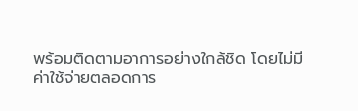พร้อมติดตามอาการอย่างใกล้ชิด โดยไม่มีค่าใช้จ่ายตลอดการ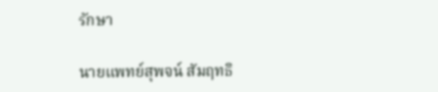รักษา

นายแพทย์สุพจน์ สัมฤทธิ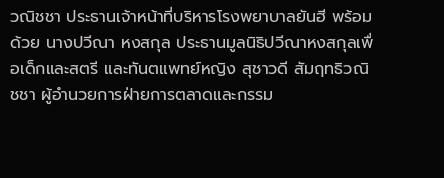วณิชชา ประธานเจ้าหน้าที่บริหารโรงพยาบาลยันฮี พร้อมด้วย นางปวีณา หงสกุล ประธานมูลนิธิปวีณาหงสกุลเพื่อเด็กและสตรี และทันตแพทย์หญิง สุชาวดี สัมฤทธิวณิชชา ผู้อำนวยการฝ่ายการตลาดและกรรม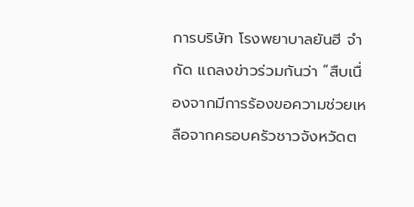การบริษัท โรงพยาบาลยันฮี จำกัด แถลงข่าวร่วมกันว่า “สืบเนื่องจากมีการร้องขอความช่วยเหลือจากครอบครัวชาวจังหวัดต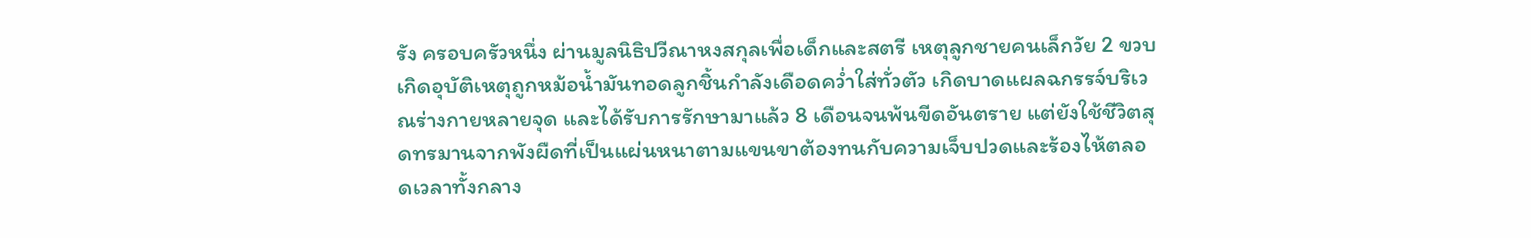รัง ครอบครัวหนึ่ง ผ่านมูลนิธิปวีณาหงสกุลเพื่อเด็กและสตรี เหตุลูกชายคนเล็กวัย 2 ขวบ เกิดอุบัติเหตุถูกหม้อน้ำมันทอดลูกชิ้นกำลังเดือดคว่ำใส่ทั่วตัว เกิดบาดแผลฉกรรจ์บริเวณร่างกายหลายจุด และได้รับการรักษามาแล้ว 8 เดือนจนพ้นขีดอันตราย แต่ยังใช้ชีวิตสุดทรมานจากพังผืดที่เป็นแผ่นหนาตามแขนขาต้องทนกับความเจ็บปวดและร้องไห้ตลอดเวลาทั้งกลาง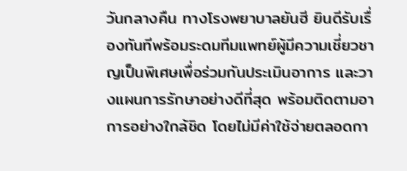วันกลางคืน ทางโรงพยาบาลยันฮี ยินดีรับเรื่องทันทีพร้อมระดมทีมแพทย์ผู้มีความเชี่ยวชาญเป็นพิเศษเพื่อร่วมกันประเมินอาการ และวางแผนการรักษาอย่างดีที่สุด พร้อมติดตามอาการอย่างใกล้ชิด โดยไม่มีค่าใช้จ่ายตลอดกา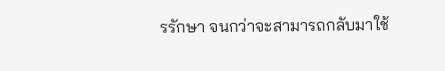รรักษา จนกว่าจะสามารถกลับมาใช้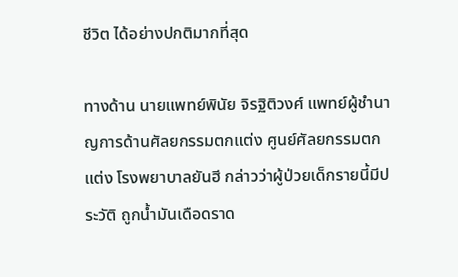ชีวิต ได้อย่างปกติมากที่สุด

ทางด้าน นายแพทย์พินัย จิรฐิติวงศ์ แพทย์ผู้ชำนาญการด้านศัลยกรรมตกแต่ง ศูนย์ศัลยกรรมตกแต่ง โรงพยาบาลยันฮี กล่าวว่าผู้ป่วยเด็กรายนี้มีประวัติ ถูกน้ำมันเดือดราด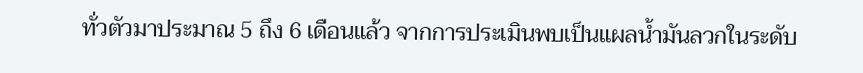ทั่วตัวมาประมาณ 5 ถึง 6 เดือนแล้ว จากการประเมินพบเป็นแผลน้ำมันลวกในระดับ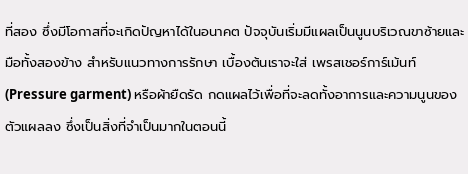ที่สอง ซึ่งมีโอกาสที่จะเกิดปัญหาได้ในอนาคต ปัจจุบันเริ่มมีแผลเป็นนูนบริเวณขาซ้ายและมือทั้งสองข้าง สำหรับแนวทางการรักษา เบื้องต้นเราจะใส่ เพรสเชอร์การ์เม้นท์(Pressure garment) หรือผ้ายืดรัด กดแผลไว้เพื่อที่จะลดทั้งอาการและความนูนของตัวแผลลง ซึ่งเป็นสิ่งที่จําเป็นมากในตอนนี้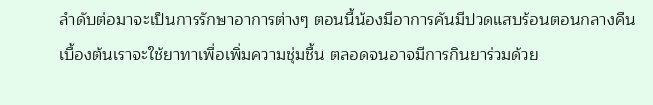ลำดับต่อมาจะเป็นการรักษาอาการต่างๆ ตอนนี้น้องมีอาการคันมีปวดแสบร้อนตอนกลางคืน เบื้องต้นเราจะใช้ยาทาเพื่อเพิ่มความชุ่มชื้น ตลอดจนอาจมีการกินยาร่วมด้วย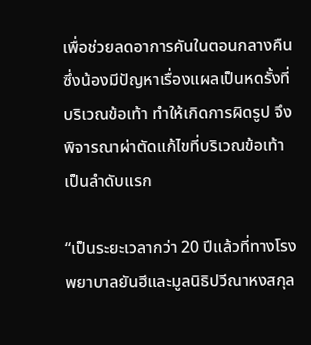เพื่อช่วยลดอาการคันในตอนกลางคืน ซึ่งน้องมีปัญหาเรื่องแผลเป็นหดรั้งที่บริเวณข้อเท้า ทำให้เกิดการผิดรูป จึงพิจารณาผ่าตัดแก้ไขที่บริเวณข้อเท้า เป็นลำดับแรก

“เป็นระยะเวลากว่า 20 ปีแล้วที่ทางโรงพยาบาลยันฮีและมูลนิธิปวีณาหงสกุล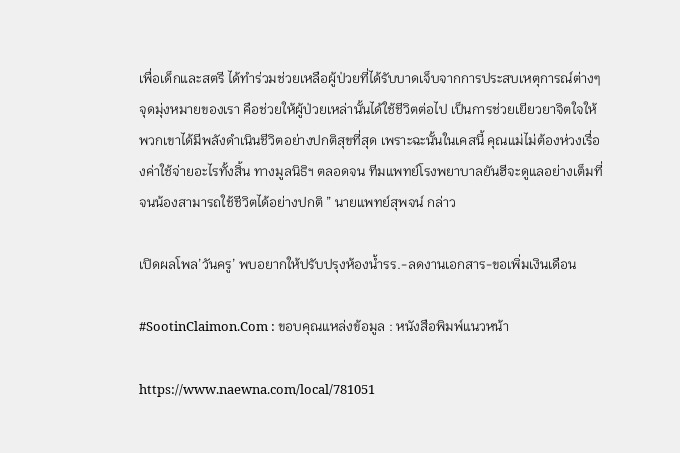เพื่อเด็กและสตรี ได้ทำร่วมช่วยเหลือผู้ป่วยที่ได้รับบาดเจ็บจากการประสบเหตุการณ์ต่างๆ จุดมุ่งหมายของเรา คือช่วยให้ผู้ป่วยเหล่านั้นได้ใช้ชีวิตต่อไป เป็นการช่วยเยียวยาจิตใจให้พวกเขาได้มีพลังดำเนินชีวิตอย่างปกติสุขที่สุด เพราะฉะนั้นในเคสนี้ คุณแม่ไม่ต้องห่วงเรื่องค่าใช้จ่ายอะไรทั้งสิ้น ทางมูลนิธิฯ ตลอดจน ทีมแพทย์โรงพยาบาลยันฮีจะดูแลอย่างเต็มที่จนน้องสามารถใช้ชีวิตได้อย่างปกติ ” นายแพทย์สุพจน์ กล่าว

เปิดผลโพล’วันครู’ พบอยากให้ปรับปรุงห้องน้ำรร.-ลดงานเอกสาร-ขอเพิ่มเงินเดือน

#SootinClaimon.Com : ขอบคุณแหล่งข้อมูล : หนังสือพิมพ์แนวหน้า

https://www.naewna.com/local/781051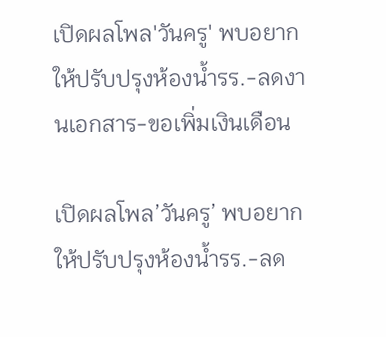เปิดผลโพล'วันครู' พบอยากให้ปรับปรุงห้องน้ำรร.-ลดงานเอกสาร-ขอเพิ่มเงินเดือน

เปิดผลโพล’วันครู’ พบอยากให้ปรับปรุงห้องน้ำรร.-ลด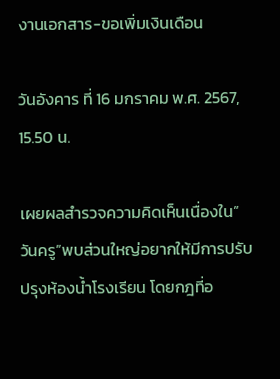งานเอกสาร-ขอเพิ่มเงินเดือน

วันอังคาร ที่ 16 มกราคม พ.ศ. 2567, 15.50 น.

เผยผลสำรวจความคิดเห็นเนื่องใน”วันครู”พบส่วนใหญ่อยากให้มีการปรับปรุงห้องน้ำโรงเรียน โดยกฎที่อ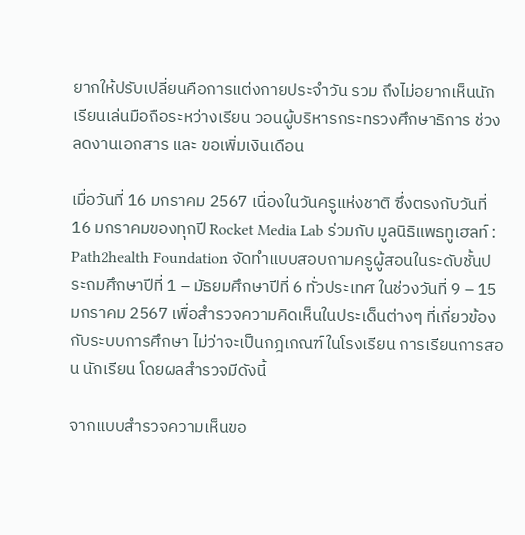ยากให้ปรับเปลี่ยนคือการแต่งกายประจำวัน รวม ถึงไม่อยากเห็นนักเรียนเล่นมือถือระหว่างเรียน วอนผู้บริหารกระทรวงศึกษาธิการ ช่วงลดงานเอกสาร และ ขอเพิ่มเงินเดือน

เมื่อวันที่ 16 มกราคม 2567 เนื่องในวันครูแห่งชาติ ซึ่งตรงกับวันที่ 16 มกราคมของทุกปี Rocket Media Lab ร่วมกับ มูลนิธิแพธทูเฮลท์ : Path2health Foundation จัดทำแบบสอบถามครูผู้สอนในระดับชั้นประถมศึกษาปีที่ 1 – มัธยมศึกษาปีที่ 6 ทั่วประเทศ ในช่วงวันที่ 9 – 15 มกราคม 2567 เพื่อสำรวจความคิดเห็นในประเด็นต่างๆ ที่เกี่ยวข้องกับระบบการศึกษา ไม่ว่าจะเป็นกฎเกณฑ์ในโรงเรียน การเรียนการสอน นักเรียน โดยผลสำรวจมีดังนี้

จากแบบสำรวจความเห็นขอ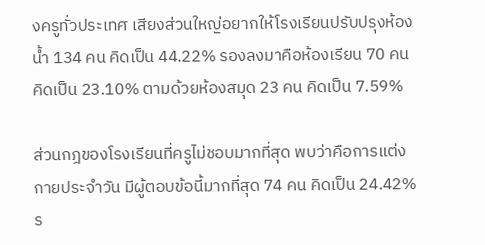งครูทั่วประเทศ เสียงส่วนใหญ่อยากให้โรงเรียนปรับปรุงห้องน้ำ 134 คน คิดเป็น 44.22% รองลงมาคือห้องเรียน 70 คน คิดเป็น 23.10% ตามด้วยห้องสมุด 23 คน คิดเป็น 7.59%

ส่วนกฎของโรงเรียนที่ครูไม่ชอบมากที่สุด พบว่าคือการแต่งกายประจำวัน มีผู้ตอบข้อนี้มากที่สุด 74 คน คิดเป็น 24.42% ร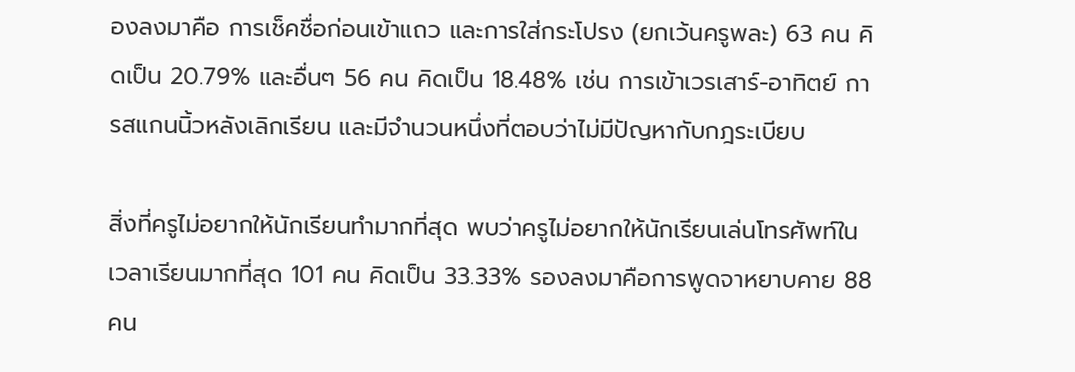องลงมาคือ การเช็คชื่อก่อนเข้าแถว และการใส่กระโปรง (ยกเว้นครูพละ) 63 คน คิดเป็น 20.79% และอื่นๆ 56 คน คิดเป็น 18.48% เช่น การเข้าเวรเสาร์-อาทิตย์ การสแกนนิ้วหลังเลิกเรียน และมีจำนวนหนึ่งที่ตอบว่าไม่มีปัญหากับกฎระเบียบ

สิ่งที่ครูไม่อยากให้นักเรียนทำมากที่สุด พบว่าครูไม่อยากให้นักเรียนเล่นโทรศัพท์ในเวลาเรียนมากที่สุด 101 คน คิดเป็น 33.33% รองลงมาคือการพูดจาหยาบคาย 88 คน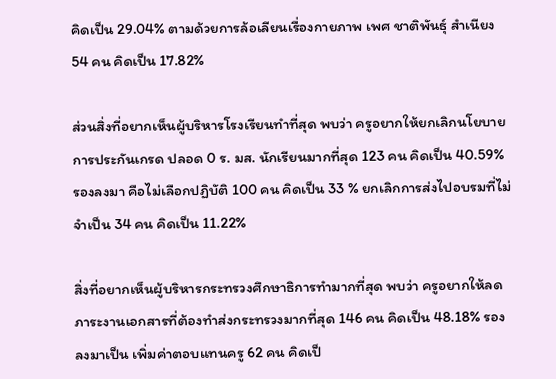คิดเป็น 29.04% ตามด้วยการล้อเลียนเรื่องกายภาพ เพศ ชาติพันธุ์ สำเนียง 54 คน คิดเป็น 17.82%

ส่วนสิ่งที่อยากเห็นผู้บริหารโรงเรียนทำที่สุด พบว่า ครูอยากให้ยกเลิกนโยบายการประกันเกรด ปลอด 0 ร. มส. นักเรียนมากที่สุด 123 คน คิดเป็น 40.59% รองลงมา คือไม่เลือกปฏิบัติ 100 คน คิดเป็น 33 % ยกเลิกการส่งไปอบรมที่ไม่จำเป็น 34 คน คิดเป็น 11.22%

สิ่งที่อยากเห็นผู้บริหารกระทรวงศึกษาธิการทำมากที่สุด พบว่า ครูอยากให้ลดภาระงานเอกสารที่ต้องทำส่งกระทรวงมากที่สุด 146 คน คิดเป็น 48.18% รองลงมาเป็น เพิ่มค่าตอบแทนครู 62 คน คิดเป็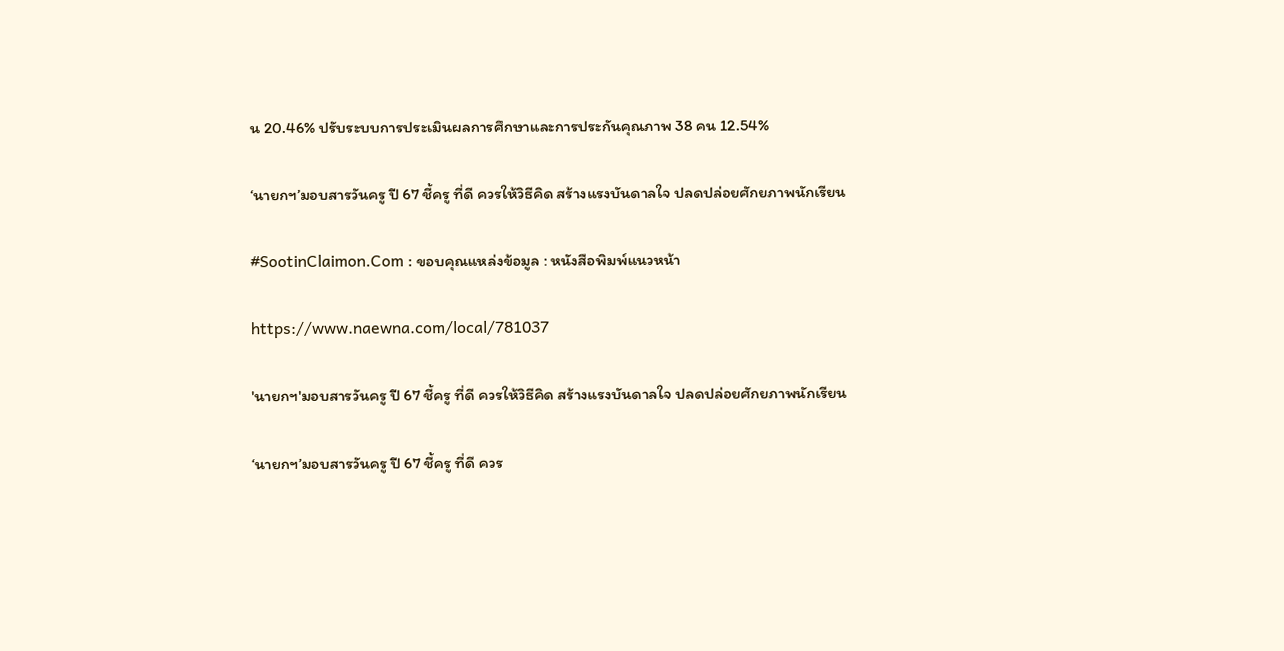น 20.46% ปรับระบบการประเมินผลการศึกษาและการประกันคุณภาพ 38 คน 12.54%

‘นายกฯ’มอบสารวันครู ปี 67 ชี้ครู ที่ดี ควรให้วิธีคิด สร้างแรงบันดาลใจ ปลดปล่อยศักยภาพนักเรียน

#SootinClaimon.Com : ขอบคุณแหล่งข้อมูล : หนังสือพิมพ์แนวหน้า

https://www.naewna.com/local/781037

'นายกฯ'มอบสารวันครู ปี 67 ชี้ครู ที่ดี ควรให้วิธีคิด สร้างแรงบันดาลใจ ปลดปล่อยศักยภาพนักเรียน

‘นายกฯ’มอบสารวันครู ปี 67 ชี้ครู ที่ดี ควร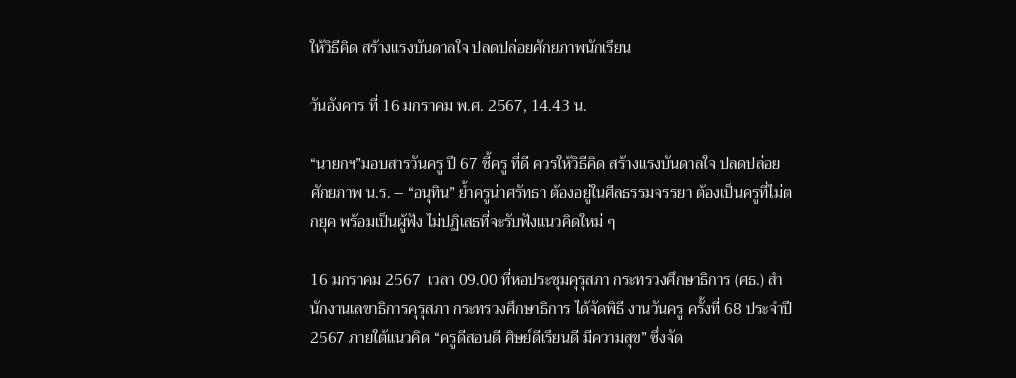ให้วิธีคิด สร้างแรงบันดาลใจ ปลดปล่อยศักยภาพนักเรียน

วันอังคาร ที่ 16 มกราคม พ.ศ. 2567, 14.43 น.

“นายกฯ”มอบสารวันครู ปี 67 ชี้ครู ที่ดี ควรให้วิธีคิด สร้างแรงบันดาลใจ ปลดปล่อยศักยภาพ น.ร. – “อนุทิน” ย้ำครูน่าศรัทธา ต้องอยู่ในศีลธรรมจรรยา ต้องเป็นครูที่ไม่ตกยุค พร้อมเป็นผู้ฟัง ไม่ปฏิเสธที่จะรับฟังแนวคิดใหม่ ๆ

16 มกราคม 2567  เวลา 09.00 ที่หอประชุมคุรุสภา กระทรวงศึกษาธิการ (ศธ.) สำนักงานเลขาธิการคุรุสภา กระทรวงศึกษาธิการ ได้จัดพิธี งานวันครู ครั้งที่ 68 ประจำปี 2567 ภายใต้แนวคิด “ครูดีสอนดี ศิษย์ดีเรียนดี มีความสุข” ซึ่งจัด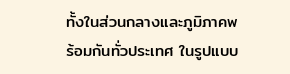ทั้งในส่วนกลางและภูมิภาคพร้อมกันทั่วประเทศ ในรูปแบบ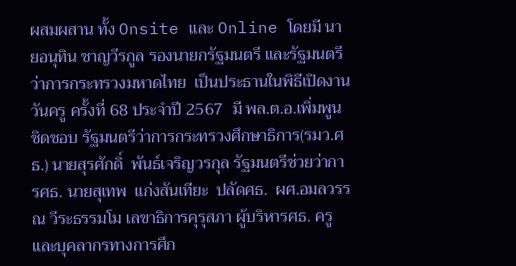ผสมผสาน ทั้ง Onsite และ Online โดยมี นายอนุทิน ชาญวีรกูล รองนายกรัฐมนตรี และรัฐมนตรีว่าการกระทรวงมหาดไทย  เป็นประธานในพิธีเปิดงานวันครู ครั้งที่ 68 ประจำปี 2567  มี พล.ต.อ.เพิ่มพูน  ชิดชอบ รัฐมนตรีว่าการกระทรวงศึกษาธิการ(รมว.ศธ.) นายสุรศักดิ์  พันธ์เจริญวรกุล รัฐมนตรีช่วยว่าการศธ. นายสุเทพ  แก่งสันเทียะ  ปลัดศธ.  ผศ.อมลวรรณ วีระธรรมโม เลขาธิการคุรุสภา ผู้บริหารศธ. ครูและบุคลากรทางการศึก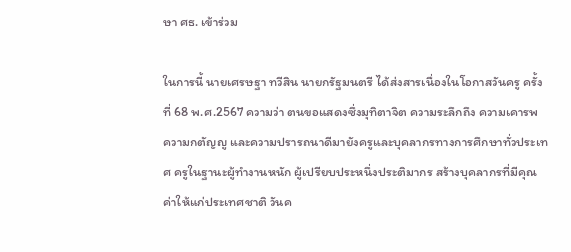ษา ศธ. เข้าร่วม

ในการนี้ นายเศรษฐา ทวีสิน นายกรัฐมนตรี ได้ส่งสารเนื่องในโอกาสวันครู ครั้งที่ 68 พ.ศ.2567 ความว่า ตนขอแสดงซึ่งมุทิตาจิต ความระลึกถึง ความเคารพ ความกตัญญู และความปรารถนาดีมายังครูและบุคลากรทางการศึกษาทั่วประเทศ ครูในฐานะผู้ทำงานหนัก ผู้เปรียบประหนึ่งประติมากร สร้างบุคลากรที่มีคุณค่าให้แก่ประเทศชาติ วันค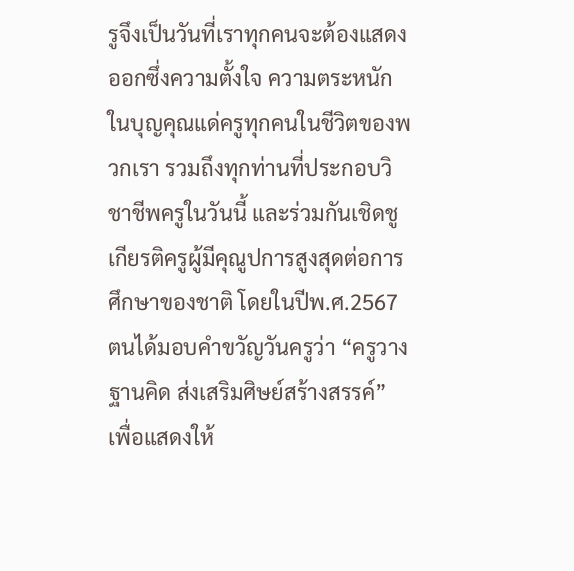รูจึงเป็นวันที่เราทุกคนจะต้องแสดงออกซึ่งความตั้งใจ ความตระหนักในบุญคุณแด่ครูทุกคนในชีวิตของพวกเรา รวมถึงทุกท่านที่ประกอบวิชาชีพครูในวันนี้ และร่วมกันเชิดชูเกียรติครูผู้มีคุณูปการสูงสุดต่อการศึกษาของชาติ โดยในปีพ.ศ.2567 ตนได้มอบคำขวัญวันครูว่า “ครูวางฐานคิด ส่งเสริมศิษย์สร้างสรรค์” เพื่อแสดงให้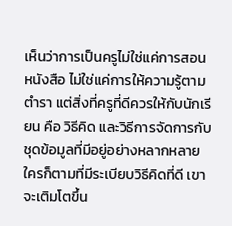เห็นว่าการเป็นครูไม่ใช่แค่การสอนหนังสือ ไม่ใช่แค่การให้ความรู้ตามตำรา แต่สิ่งที่ครูที่ดีควรให้กับนักเรียน คือ วิธีคิด และวิธีการจัดการกับชุดข้อมูลที่มีอยู่อย่างหลากหลาย ใครก็ตามที่มีระเบียบวิธีคิดที่ดี เขาจะเติมโตขึ้น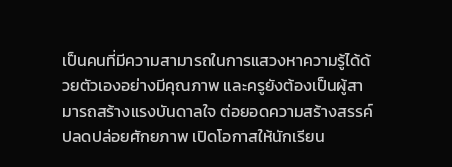เป็นคนที่มีความสามารถในการแสวงหาความรู้ได้ด้วยตัวเองอย่างมีคุณภาพ และครูยังต้องเป็นผู้สามารถสร้างแรงบันดาลใจ ต่อยอดความสร้างสรรค์ ปลดปล่อยศักยภาพ เปิดโอกาสให้นักเรียน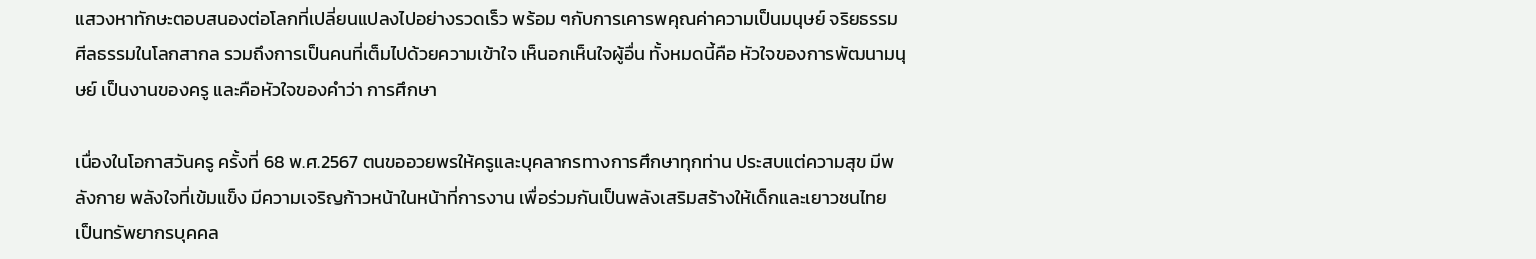แสวงหาทักษะตอบสนองต่อโลกที่เปลี่ยนแปลงไปอย่างรวดเร็ว พร้อม ๆกับการเคารพคุณค่าความเป็นมนุษย์ จริยธรรม ศีลธรรมในโลกสากล รวมถึงการเป็นคนที่เต็มไปด้วยความเข้าใจ เห็นอกเห็นใจผู้อื่น ทั้งหมดนี้คือ หัวใจของการพัฒนามนุษย์ เป็นงานของครู และคือหัวใจของคำว่า การศึกษา

เนื่องในโอกาสวันครู ครั้งที่ 68 พ.ศ.2567 ตนขออวยพรให้ครูและบุคลากรทางการศึกษาทุกท่าน ประสบแต่ความสุข มีพลังกาย พลังใจที่เข้มแข็ง มีความเจริญก้าวหน้าในหน้าที่การงาน เพื่อร่วมกันเป็นพลังเสริมสร้างให้เด็กและเยาวชนไทย เป็นทรัพยากรบุคคล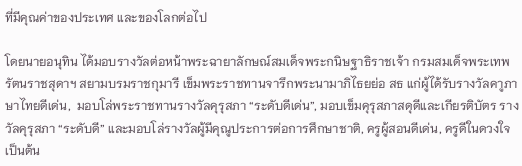ที่มีคุณค่าของประเทศ และของโลกต่อไป

โดยนายอนุทิน ได้มอบรางวัลต่อหน้าพระฉายาลักษณ์สมเด็จพระกนิษฐาธิราชเจ้า กรมสมเด็จพระเทพรัตนราชสุดาฯ สยามบรมราชกุมารี เข็มพระราชทานจารึกพระนามาภิไธยย่อ สธ แก่ผู้ได้รับรางวัลคาูภาษาไทยดีเด่น,  มอบโล่พระราชทานรางวัลคุรุสภา “ระดับดีเด่น”, มอบเข็มคุรุสภาสดุดีและเกียรติบัตร รางวัลคุรุสภา “ระดับดี” และมอบโล่รางวัลผู้มีคุณูประการต่อการศึกษาชาติ, ครูผู้สอนดีเด่น, ครูดีในดวงใจ เป็นต้น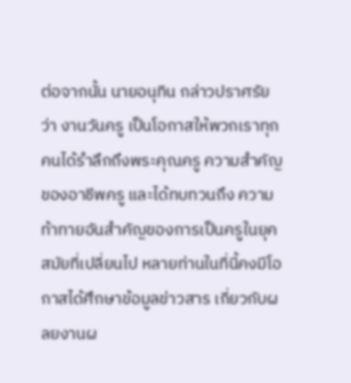ต่อจากนั้น นายอนุทิน กล่าวปราศรัย ว่า งานวันครู เป็นโอกาสให้พวกเราทุกคนได้รำลึกถึงพระคุณครู ความสำคัญของอาชีพครู และได้ทบทวนถึง ความท้าทายอันสำคัญของการเป็นครูในยุคสมัยที่เปลี่ยนไป หลายท่านในที่นี้คงมีโอกาสได้ศึกษาข้อมูลข่าวสาร เกี่ยวกับผลยงานผ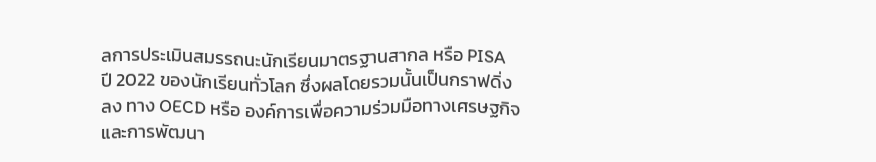ลการประเมินสมรรถนะนักเรียนมาตรฐานสากล หรือ PISA ปี 2022 ของนักเรียนทั่วโลก ซึ่งผลโดยรวมนั้นเป็นกราฟดิ่งลง ทาง OECD หรือ องค์การเพื่อความร่วมมือทางเศรษฐกิจและการพัฒนา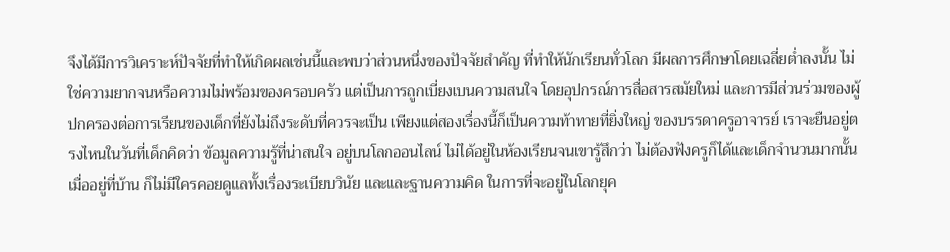จึงได้มีการวิเคราะห์ปัจจัยที่ทำให้เกิดผลเช่นนี้และพบว่าส่วนหนึ่งของปัจจัยสำคัญ ที่ทำให้นักเรียนทั่วโลก มีผลการศึกษาโดยเฉลี่ยต่ำลงนั้น ไม่ใช่ความยากจนหรือความไม่พร้อมของครอบครัว แต่เป็นการถูกเบี่ยงเบนความสนใจ โดยอุปกรณ์การสื่อสารสมัยใหม่ และการมีส่วนร่วมของผู้ปกครองต่อการเรียนของเด็กที่ยังไม่ถึงระดับที่ควรจะเป็น เพียงแต่สองเรื่องนี้ก็เป็นความท้าทายที่ยิ่งใหญ่ ของบรรดาครูอาจารย์ เราจะยืนอยู่ตรงไหนในวันที่เด็กคิดว่า ข้อมูลความรู้ที่น่าสนใจ อยู่บนโลกออนไลน์ ไม่ได้อยู่ในห้องเรียนจนเขารู้สึกว่า ไม่ต้องฟังครูก็ได้และเด็กจำนวนมากนั้น เมื่ออยู่ที่บ้าน ก็ไม่มีใครคอยดูแลทั้งเรื่องระเบียบวินัย และและฐานความคิด ในการที่จะอยู่ในโลกยุค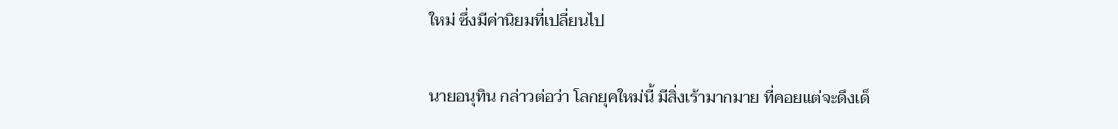ใหม่ ซึ่งมีค่านิยมที่เปลี่ยนไป

นายอนุทิน กล่าวต่อว่า โลกยุคใหม่นี้ มีสิ่งเร้ามากมาย ที่คอยแต่จะดึงเด็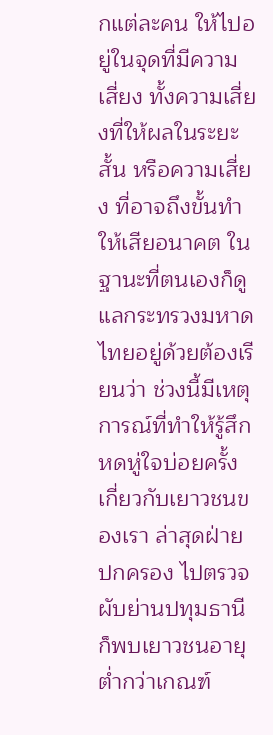กแต่ละคน ให้ไปอยู่ในจุดที่มีความเสี่ยง ทั้งความเสี่ยงที่ให้ผลในระยะสั้น หรือความเสี่ยง ที่อาจถึงขั้นทำให้เสียอนาคต ในฐานะที่ตนเองก็ดูแลกระทรวงมหาดไทยอยู่ด้วยต้องเรียนว่า ช่วงนี้มีเหตุการณ์ที่ทำให้รู้สึกหดหู่ใจบ่อยครั้ง เกี่ยวกับเยาวชนของเรา ล่าสุดฝ่ายปกครอง ไปตรวจผับย่านปทุมธานี ก็พบเยาวชนอายุต่ำกว่าเกณฑ์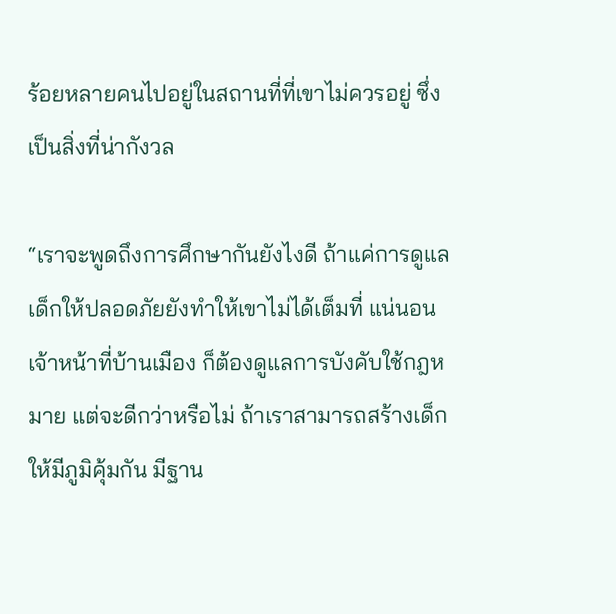ร้อยหลายคนไปอยู่ในสถานที่ที่เขาไม่ควรอยู่ ซึ่งเป็นสิ่งที่น่ากังวล

“เราจะพูดถึงการศึกษากันยังไงดี ถ้าแค่การดูแลเด็กให้ปลอดภัยยังทำให้เขาไม่ได้เต็มที่ แน่นอนเจ้าหน้าที่บ้านเมือง ก็ต้องดูแลการบังคับใช้กฎหมาย แต่จะดีกว่าหรือไม่ ถ้าเราสามารถสร้างเด็กให้มีภูมิคุ้มกัน มีฐาน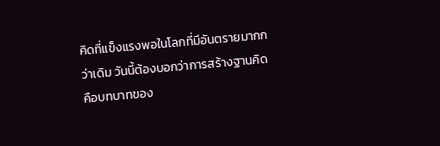คิดที่แข็งแรงพอในโลกที่มีอันตรายมากกว่าเดิม วันนี้ต้องบอกว่าการสร้างฐานคิด  คือบทบาทของ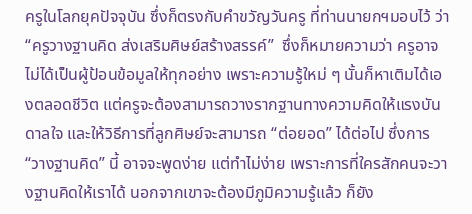ครูในโลกยุคปัจจุบัน ซึ่งก็ตรงกับคำขวัญวันครู ที่ท่านนายกฯมอบไว้ ว่า “ครูวางฐานคิด ส่งเสริมศิษย์สร้างสรรค์”  ซึ่งก็หมายความว่า ครูอาจไม่ได้เป็นผู้ป้อนข้อมูลให้ทุกอย่าง เพราะความรู้ใหม่ ๆ นั้นก็หาเติมได้เองตลอดชีวิต แต่ครูจะต้องสามารถวางรากฐานทางความคิดให้แรงบันดาลใจ และให้วิธีการที่ลูกศิษย์จะสามารถ “ต่อยอด” ได้ต่อไป ซึ่งการ “วางฐานคิด” นี้ อาจจะพูดง่าย แต่ทำไม่ง่าย เพราะการที่ใครสักคนจะวางฐานคิดให้เราได้ นอกจากเขาจะต้องมีภูมิความรู้แล้ว ก็ยัง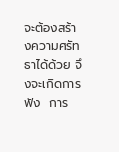จะต้องสร้างความศรัทธาได้ด้วย จึงจะเกิดการฟัง  การ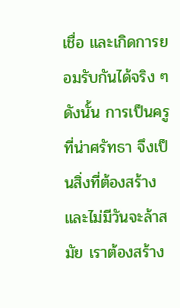เชื่อ และเกิดการยอมรับกันได้จริง ๆ ดังนั้น การเป็นครูที่น่าศรัทธา จึงเป็นสิ่งที่ต้องสร้างและไม่มีวันจะล้าสมัย เราต้องสร้าง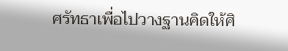ศรัทธาเพื่อไปวางฐานคิดให้ศิ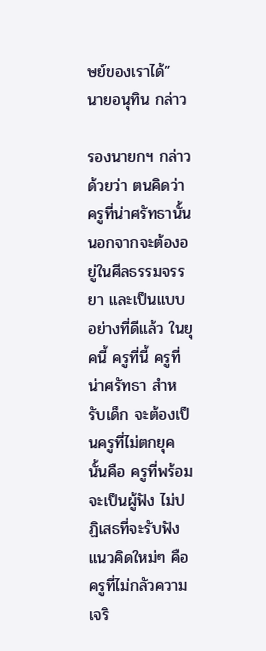ษย์ของเราได้” นายอนุทิน กล่าว

รองนายกฯ กล่าวด้วยว่า ตนคิดว่าครูที่น่าศรัทธานั้น นอกจากจะต้องอยู่ในศีลธรรมจรรยา และเป็นแบบอย่างที่ดีแล้ว ในยุคนี้ ครูที่นี้ ครูที่น่าศรัทธา สำหรับเด็ก จะต้องเป็นครูที่ไม่ตกยุค นั้นคือ ครูที่พร้อมจะเป็นผู้ฟัง ไม่ปฏิเสธที่จะรับฟังแนวคิดใหม่ๆ คือ ครูที่ไม่กลัวความเจริ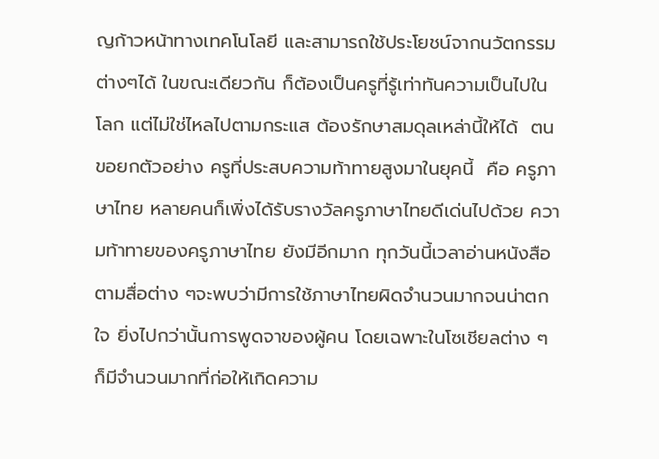ญก้าวหน้าทางเทคโนโลยี และสามารถใช้ประโยชน์จากนวัตกรรมต่างๆได้ ในขณะเดียวกัน ก็ต้องเป็นครูที่รู้เท่าทันความเป็นไปในโลก แต่ไม่ใช่ไหลไปตามกระแส ต้องรักษาสมดุลเหล่านี้ให้ได้  ตนขอยกตัวอย่าง ครูที่ประสบความท้าทายสูงมาในยุคนี้  คือ ครูภาษาไทย หลายคนก็เพิ่งได้รับรางวัลครูภาษาไทยดีเด่นไปด้วย ความท้าทายของครูภาษาไทย ยังมีอีกมาก ทุกวันนี้เวลาอ่านหนังสือตามสื่อต่าง ๆจะพบว่ามีการใช้ภาษาไทยผิดจำนวนมากจนน่าตกใจ ยิ่งไปกว่านั้นการพูดจาของผู้คน โดยเฉพาะในโซเชียลต่าง ๆก็มีจำนวนมากที่ก่อให้เกิดความ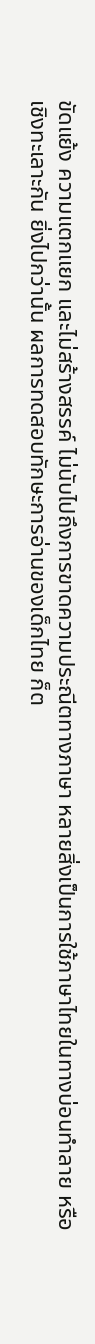ขัดแย้ง ความแตกแยก และไม่สร้างสรรค์ ไม่นับไปถึงการขาดความประณีตทางภาษา หลายสิ่งเป็นการใช้ภาษาไทยในทางบ่อนทำลาย หรือเชิงทะเลาะกัน ยิ่งไปกว่านั้น ผลการทดสอบทักษะการอ่านของเด็กไทย ก็ต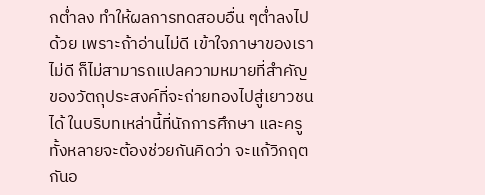กต่ำลง ทำให้ผลการทดสอบอื่น ๆต่ำลงไปด้วย เพราะถ้าอ่านไม่ดี เข้าใจภาษาของเราไม่ดี ก็ไม่สามารถแปลความหมายที่สำคัญของวัตถุประสงค์ที่จะถ่ายทองไปสู่เยาวชนได้ ในบริบทเหล่านี้ที่นักการศึกษา และครู ทั้งหลายจะต้องช่วยกันคิดว่า จะแก้วิกฤตกันอ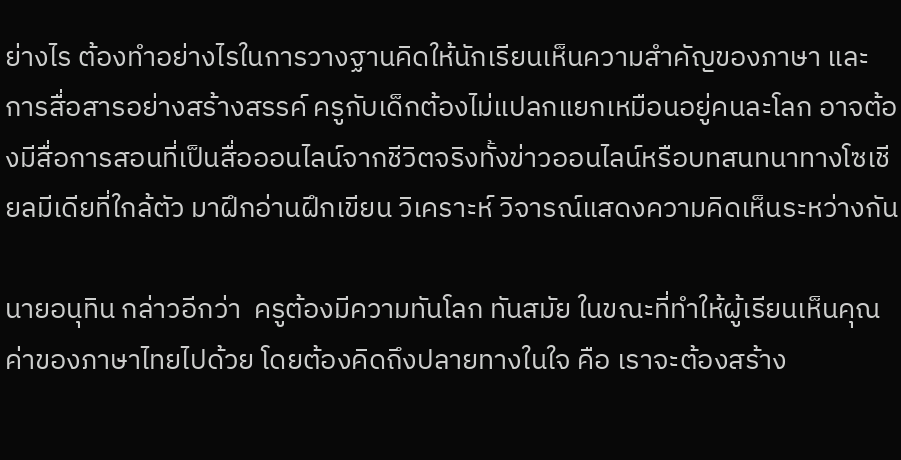ย่างไร ต้องทำอย่างไรในการวางฐานคิดให้นักเรียนเห็นความสำคัญของภาษา และการสื่อสารอย่างสร้างสรรค์ ครูกับเด็กต้องไม่แปลกแยกเหมือนอยู่คนละโลก อาจต้องมีสื่อการสอนที่เป็นสื่อออนไลน์จากชีวิตจริงทั้งข่าวออนไลน์หรือบทสนทนาทางโซเชียลมีเดียที่ใกล้ตัว มาฝึกอ่านฝึกเขียน วิเคราะห์ วิจารณ์แสดงความคิดเห็นระหว่างกัน

นายอนุทิน กล่าวอีกว่า  ครูต้องมีความทันโลก ทันสมัย ในขณะที่ทำให้ผู้เรียนเห็นคุณค่าของภาษาไทยไปด้วย โดยต้องคิดถึงปลายทางในใจ คือ เราจะต้องสร้าง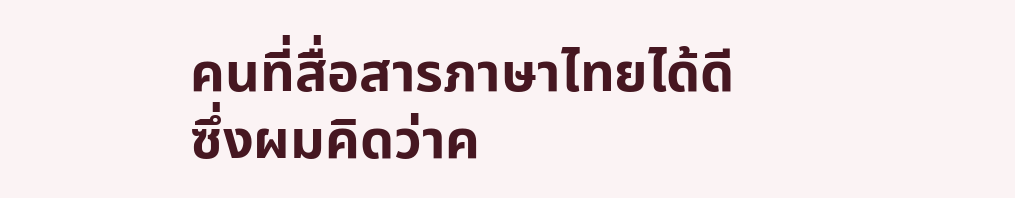คนที่สื่อสารภาษาไทยได้ดี ซึ่งผมคิดว่าค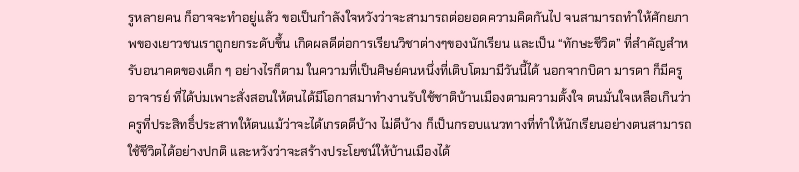รูหลายคน ก็อาจจะทำอยู่แล้ว ขอเป็นกำลังใจหวังว่าจะสามารถต่อยอดความคิดกันไป จนสามารถทำให้ศักยภาพของเยาวชนเราถูกยกระดับขึ้น เกิดผลดีต่อการเรียนวิชาต่างๆของนักเรียน และเป็น “ทักษะชีวิต” ที่สำคัญสำหรับอนาคตของเด็ก ๆ อย่างไรก็ตาม ในความที่เป็นศิษย์คนหนึ่งที่เติบโตมามีวันนี้ได้ นอกจากบิดา มารดา ก็มีครู อาจารย์ ที่ได้บ่มเพาะสั่งสอนให้ตนได้มีโอกาสมาทำงานรับใช้ชาติบ้านเมืองตามความตั้งใจ ตนมั่นใจเหลือเกินว่า ครูที่ประสิทธิ์ประสาทให้ตนแม้ว่าจะได้เกรดดีบ้าง ไม่ดีบ้าง ก็เป็นกรอบแนวทางที่ทำให้นักเรียนอย่างตนสามารถใช้ชีวิตได้อย่างปกติ และหวังว่าจะสร้างประโยชน์ให้บ้านเมืองได้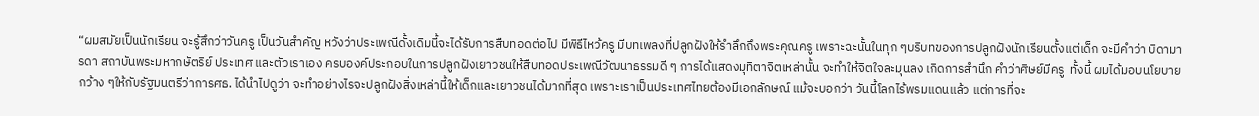“ผมสมัยเป็นนักเรียน จะรู้สึกว่าวันครู เป็นวันสำคัญ หวังว่าประเพณีดั้งเดิมนี้จะได้รับการสืบทอดต่อไป มีพิธีไหว้ครู มีบทเพลงที่ปลูกฝังให้รำลึกถึงพระคุณครู เพราะฉะนั้นในทุก ๆบริบทของการปลูกฝังนักเรียนตั้งแต่เด็ก จะมีคำว่า บิดามารดา สถาบันพระมหากษัตริย์ ประเทศ และตัวเราเอง ครบองค์ประกอบในการปลูกฝังเยาวชนให้สืบทอดประเพณีวัฒนาธรรมดี ๆ การได้แสดงมุทิตาจิตเหล่านั้น จะทำให้จิตใจละมุนลง เกิดการสำนึก คำว่าศิษย์มีครู  ทั้งนี้ ผมได้มอบนโยบายกว้าง ๆให้กับรัฐมนตรีว่าการศธ. ได้นำไปดูว่า จะทำอย่างไรจะปลูกฝังสิ่งเหล่านี้ให้เด็กและเยาวชนได้มากที่สุด เพราะเราเป็นประเทศไทยต้องมีเอกลักษณ์ แม้จะบอกว่า วันนี้โลกไร้พรมแดนแล้ว แต่การที่จะ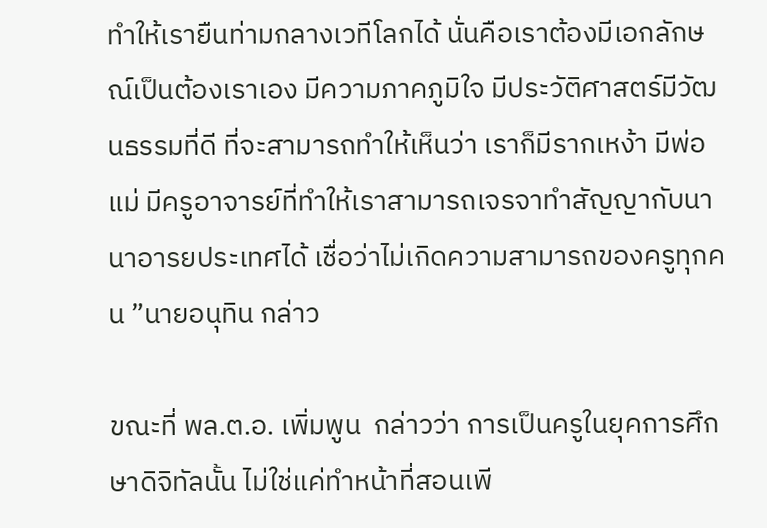ทำให้เรายืนท่ามกลางเวทีโลกได้ นั่นคือเราต้องมีเอกลักษณ์เป็นต้องเราเอง มีความภาคภูมิใจ มีประวัติศาสตร์มีวัฒนธรรมที่ดี ที่จะสามารถทำให้เห็นว่า เราก็มีรากเหง้า มีพ่อแม่ มีครูอาจารย์ที่ทำให้เราสามารถเจรจาทำสัญญากับนานาอารยประเทศได้ เชื่อว่าไม่เกิดความสามารถของครูทุกคน ”นายอนุทิน กล่าว

ขณะที่ พล.ต.อ. เพิ่มพูน  กล่าวว่า การเป็นครูในยุคการศึกษาดิจิทัลนั้น ไม่ใช่แค่ทำหน้าที่สอนเพี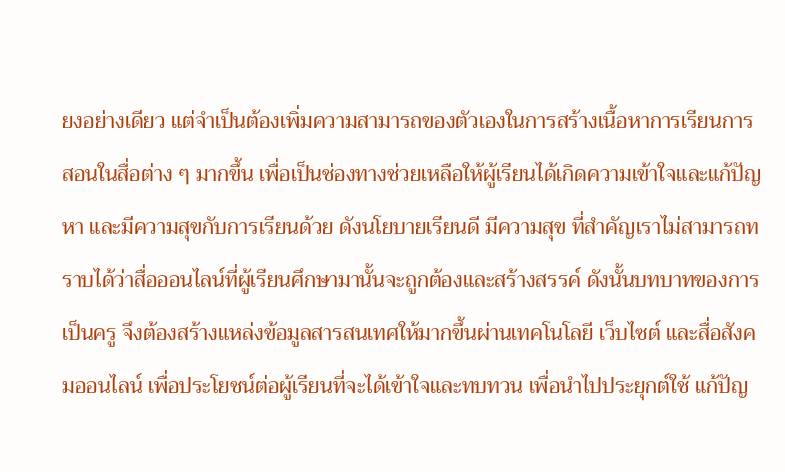ยงอย่างเดียว แต่จำเป็นต้องเพิ่มความสามารถของตัวเองในการสร้างเนื้อหาการเรียนการสอนในสื่อต่าง ๆ มากขึ้น เพื่อเป็นช่องทางช่วยเหลือให้ผู้เรียนได้เกิดความเข้าใจและแก้ปัญหา และมีความสุขกับการเรียนด้วย ดังนโยบายเรียนดี มีความสุข ที่สำคัญเราไม่สามารถทราบได้ว่าสื่อออนไลน์ที่ผู้เรียนศึกษามานั้นจะถูกต้องและสร้างสรรค์ ดังนั้นบทบาทของการเป็นครู จึงต้องสร้างแหล่งข้อมูลสารสนเทศให้มากขึ้นผ่านเทคโนโลยี เว็บไซต์ และสื่อสังคมออนไลน์ เพื่อประโยชน์ต่อผู้เรียนที่จะได้เข้าใจและทบทวน เพื่อนำไปประยุกต์ใช้ แก้ปัญ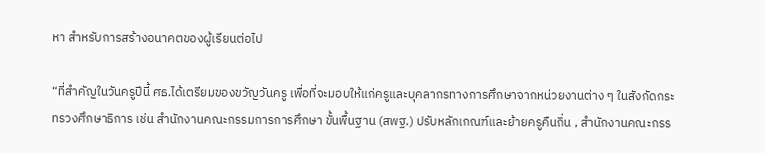หา สำหรับการสร้างอนาคตของผู้เรียนต่อไป

“ที่สำคัญในวันครูปีนี้ ศธ.ได้เตรียมของขวัญวันครู เพื่อที่จะมอบให้แก่ครูและบุคลากรทางการศึกษาจากหน่วยงานต่าง ๆ ในสังกัดกระทรวงศึกษาธิการ เช่น สำนักงานคณะกรรมการการศึกษา ขั้นพื้นฐาน (สพฐ.) ปรับหลักเกณฑ์และย้ายครูคืนถิ่น , สำนักงานคณะกรร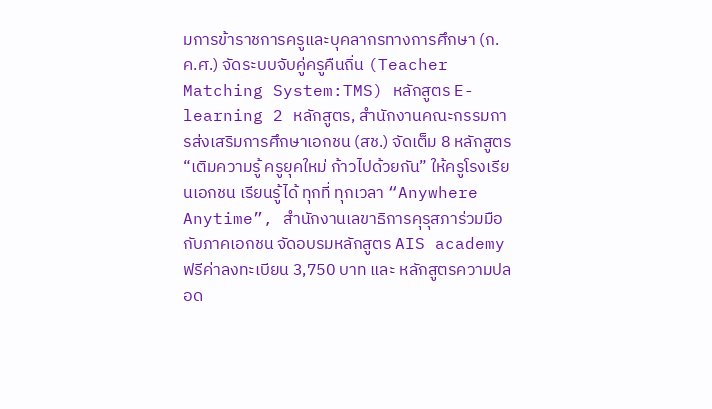มการข้าราชการครูและบุคลากรทางการศึกษา (ก.ค.ศ.) จัดระบบจับคู่ครูคืนถิ่น (Teacher Matching System:TMS) หลักสูตร E-learning 2 หลักสูตร, สำนักงานคณะกรรมการส่งเสริมการศึกษาเอกชน (สช.) จัดเต็ม 8 หลักสูตร “เติมความรู้ ครูยุคใหม่ ก้าวไปด้วยกัน” ให้ครูโรงเรียนเอกชน เรียนรู้ได้ ทุกที่ ทุกเวลา “Anywhere Anytime”, สำนักงานเลขาธิการคุรุสภาร่วมมือกับภาคเอกชน จัดอบรมหลักสูตร AIS academy ฟรีค่าลงทะเบียน 3,750 บาท และ หลักสูตรความปลอด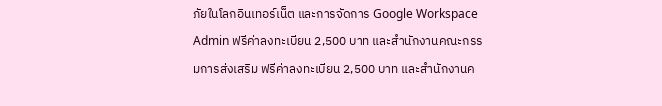ภัยในโลกอินเทอร์เน็ต และการจัดการ Google Workspace Admin ฟรีค่าลงทะเบียน 2,500 บาท และสำนักงานคณะกรรมการส่งเสริม ฟรีค่าลงทะเบียน 2,500 บาท และสำนักงานค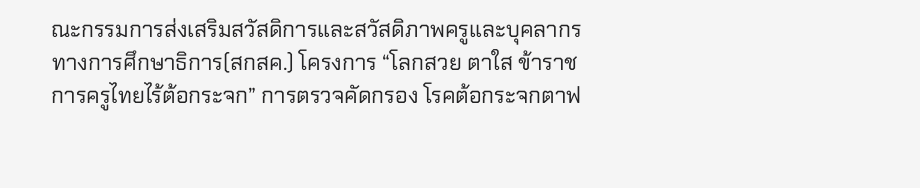ณะกรรมการส่งเสริมสวัสดิการและสวัสดิภาพครูและบุคลากรทางการศึกษาธิการ(สกสค.) โครงการ “โลกสวย ตาใส ข้าราชการครูไทยไร้ต้อกระจก” การตรวจคัดกรอง โรคต้อกระจกตาฟ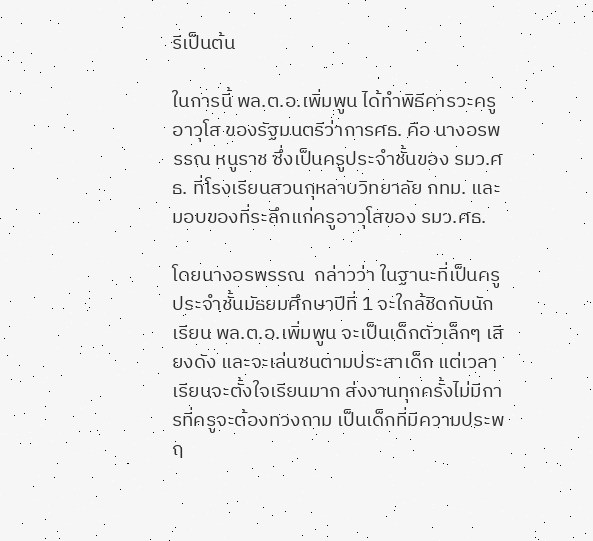รีเป็นต้น

ในการนี้ พล.ต.อ.เพิ่มพูน ได้ทำพิธีคารวะครูอาวุโส ของรัฐมนตรีว่าการศธ. คือ นางอรพรรณ หนูราช ซึ่งเป็นครูประจำชั้นของ รมว.ศธ. ที่โรงเรียนสวนกุหลาบวิทยาลัย กทม. และมอบของที่ระลึกแก่ครูอาวุโสของ รมว.ศธ.

โดยนางอรพรรณ  กล่าวว่า ในฐานะที่เป็นครูประจำชั้นมัธยมศึกษาปีที่ 1 จะใกล้ชิดกับนักเรียน พล.ต.อ.เพิ่มพูน จะเป็นเด็กตัวเล็กๆ เสียงดัง และจะเล่นซนตามประสาเด็ก แต่เวลาเรียนจะตั้งใจเรียนมาก ส่งงานทุกครั้งไม่มีการที่ครูจะต้องทวงถาม เป็นเด็กที่มีความประพฤ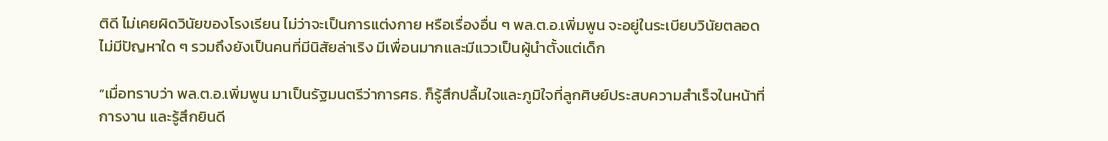ติดี ไม่เคยผิดวินัยของโรงเรียน ไม่ว่าจะเป็นการแต่งกาย หรือเรื่องอื่น ๆ พล.ต.อ.เพิ่มพูน จะอยู่ในระเบียบวินัยตลอดไม่มีปัญหาใด ๆ รวมถึงยังเป็นคนที่มีนิสัยล่าเริง มีเพื่อนมากและมีแววเป็นผู้นำตั้งแต่เด็ก

“เมื่อทราบว่า พล.ต.อ.เพิ่มพูน มาเป็นรัฐมนตรีว่าการศธ. ก็รู้สึกปลื้มใจและภูมิใจที่ลูกศิษย์ประสบความสำเร็จในหน้าที่การงาน และรู้สึกยินดี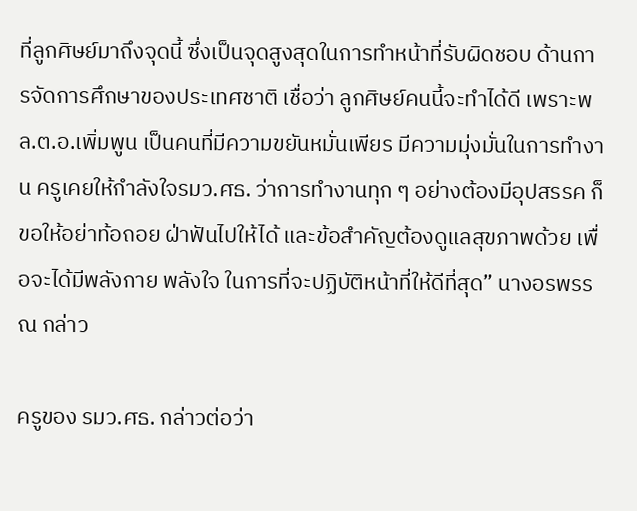ที่ลูกศิษย์มาถึงจุดนี้ ซึ่งเป็นจุดสูงสุดในการทำหน้าที่รับผิดชอบ ด้านการจัดการศึกษาของประเทศชาติ เชื่อว่า ลูกศิษย์คนนี้จะทำได้ดี เพราะพล.ต.อ.เพิ่มพูน เป็นคนที่มีความขยันหมั่นเพียร มีความมุ่งมั่นในการทำงาน ครูเคยให้กำลังใจรมว.ศธ. ว่าการทำงานทุก ๆ อย่างต้องมีอุปสรรค ก็ขอให้อย่าท้อถอย ฝ่าฟันไปให้ได้ และข้อสำคัญต้องดูแลสุขภาพด้วย เพื่อจะได้มีพลังกาย พลังใจ ในการที่จะปฏิบัติหน้าที่ให้ดีที่สุด” นางอรพรรณ กล่าว

ครูของ รมว.ศธ. กล่าวต่อว่า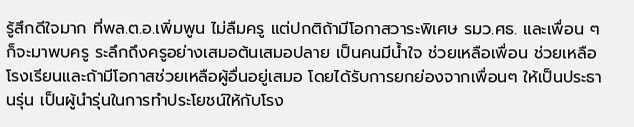รู้สึกดีใจมาก ที่พล.ต.อ.เพิ่มพูน ไม่ลืมครู แต่ปกติถ้ามีโอกาสวาระพิเศษ รมว.ศธ. และเพื่อน ๆก็จะมาพบครู ระลึกถึงครูอย่างเสมอต้นเสมอปลาย เป็นคนมีน้ำใจ ช่วยเหลือเพื่อน ช่วยเหลือโรงเรียนและถ้ามีโอกาสช่วยเหลือผู้อื่นอยู่เสมอ โดยได้รับการยกย่องจากเพื่อนๆ ให้เป็นประธานรุ่น เป็นผู้นำรุ่นในการทำประโยชน์ให้กับโรง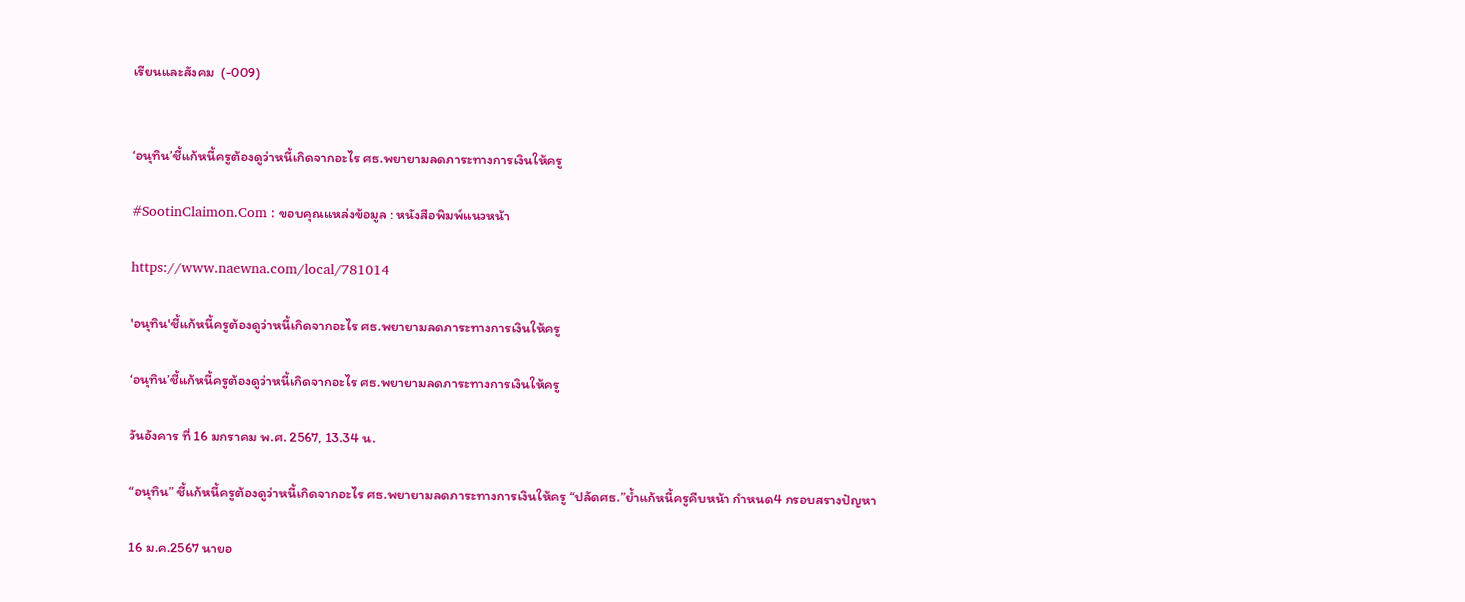เรียนและสังคม  (-009)


‘อนุทิน’ชี้แก้หนี้ครูต้องดูว่าหนี้เกิดจากอะไร ศธ.พยายามลดภาระทางการเงินให้ครู

#SootinClaimon.Com : ขอบคุณแหล่งข้อมูล : หนังสือพิมพ์แนวหน้า

https://www.naewna.com/local/781014

'อนุทิน'ชี้แก้หนี้ครูต้องดูว่าหนี้เกิดจากอะไร ศธ.พยายามลดภาระทางการเงินให้ครู

‘อนุทิน’ชี้แก้หนี้ครูต้องดูว่าหนี้เกิดจากอะไร ศธ.พยายามลดภาระทางการเงินให้ครู

วันอังคาร ที่ 16 มกราคม พ.ศ. 2567, 13.34 น.

“อนุทิน” ชี้แก้หนี้ครูต้องดูว่าหนี้เกิดจากอะไร ศธ.พยายามลดภาระทางการเงินให้ครู “ปลัดศธ.”ย้ำแก้หนี้ครูคืบหน้า กำหนด4 กรอบสรางปัญหา

16 ม.ค.2567 นายอ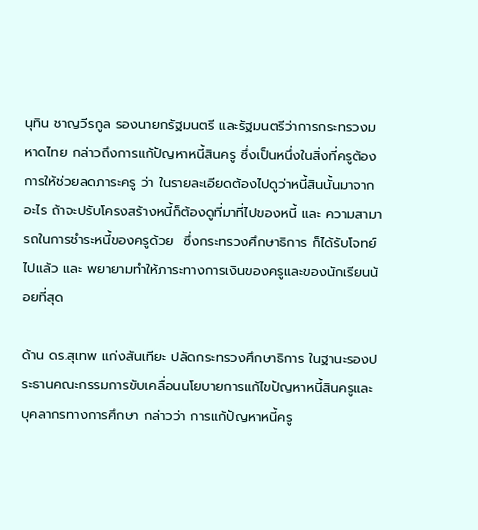นุทิน ชาญวีรกูล รองนายกรัฐมนตรี และรัฐมนตรีว่าการกระทรวงมหาดไทย กล่าวถึงการแก้ปัญหาหนี้สินครู ซึ่งเป็นหนึ่งในสิ่งที่ครูต้องการให้ช่วยลดภาระครู ว่า ในรายละเอียดต้องไปดูว่าหนี้สินนั้นมาจากอะไร ถ้าจะปรับโครงสร้างหนี้ก็ต้องดูที่มาที่ไปของหนี้ และ ความสามารถในการชำระหนี้ของครูด้วย  ซึ่งกระทรวงศึกษาธิการ ก็ได้รับโจทย์ไปแล้ว และ พยายามทำให้ภาระทางการเงินของครูและของนักเรียนน้อยที่สุด

ด้าน ดร.สุเทพ แก่งสันเทียะ ปลัดกระทรวงศึกษาธิการ ในฐานะรองประธานคณะกรรมการขับเคลื่อนนโยบายการแก้ไขปัญหาหนี้สินครูและบุคลากรทางการศึกษา กล่าวว่า การแก้ปัญหาหนี้ครู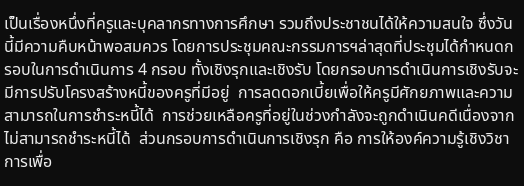เป็นเรื่องหนึ่งที่ครูและบุคลากรทางการศึกษา รวมถึงประชาชนได้ให้ความสนใจ ซึ่งวันนี้มีความคืบหน้าพอสมควร โดยการประชุมคณะกรรมการฯล่าสุดที่ประชุมได้กำหนดกรอบในการดำเนินการ 4 กรอบ ทั้งเชิงรุกและเชิงรับ โดยกรอบการดำเนินการเชิงรับจะมีการปรับโครงสร้างหนี้ของครูที่มีอยู่  การลดดอกเบี้ยเพื่อให้ครูมีศักยภาพและความสามารถในการชำระหนี้ได้  การช่วยเหลือครูที่อยู่ในช่วงกำลังจะถูกดำเนินคดีเนื่องจากไม่สามารถชำระหนี้ได้  ส่วนกรอบการดำเนินการเชิงรุก คือ การให้องค์ความรู้เชิงวิชาการเพื่อ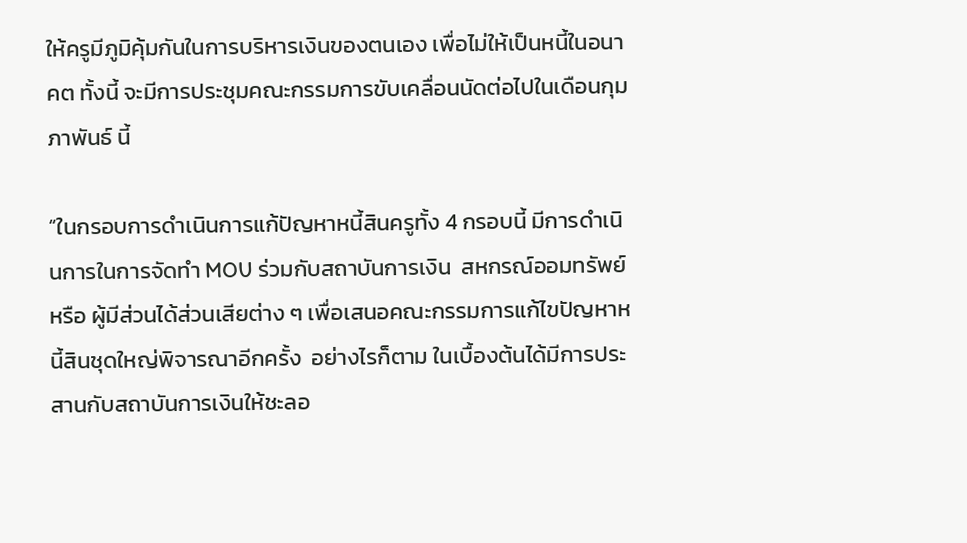ให้ครูมีภูมิคุ้มกันในการบริหารเงินของตนเอง เพื่อไม่ให้เป็นหนี้ในอนาคต ทั้งนี้ จะมีการประชุมคณะกรรมการขับเคลื่อนนัดต่อไปในเดือนกุมภาพันธ์ นี้

“ในกรอบการดำเนินการแก้ปัญหาหนี้สินครูทั้ง 4 กรอบนี้ มีการดำเนินการในการจัดทำ MOU ร่วมกับสถาบันการเงิน  สหกรณ์ออมทรัพย์ หรือ ผู้มีส่วนได้ส่วนเสียต่าง ๆ เพื่อเสนอคณะกรรมการแก้ไขปัญหาหนี้สินชุดใหญ่พิจารณาอีกครั้ง  อย่างไรก็ตาม ในเบื้องต้นได้มีการประสานกับสถาบันการเงินให้ชะลอ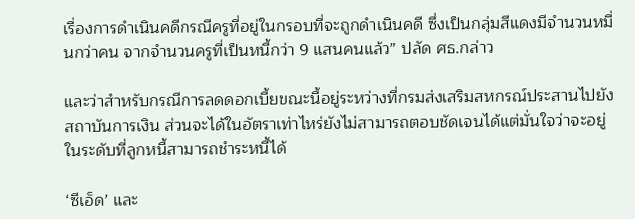เรื่องการดำเนินคดีกรณีครูที่อยู่ในกรอบที่จะถูกดำเนินคดี ซึ่งเป็นกลุ่มสีแดงมีจำนวนหมื่นกว่าคน จากจำนวนครูที่เป็นหนี้กว่า 9 แสนคนแล้ว” ปลัด ศธ.กล่าว

และว่าสำหรับกรณีการลดดอกเบี้ยขณะนี้อยู่ระหว่างที่กรมส่งเสริมสหกรณ์ประสานไปยังสถาบันการเงิน ส่วนจะได้ในอัตราเท่าไหร่ยังไม่สามารถตอบชัดเจนได้แต่มั่นใจว่าจะอยู่ในระดับที่ลูกหนี้สามารถชำระหนี้ได้

‘ซีเอ็ด’ และ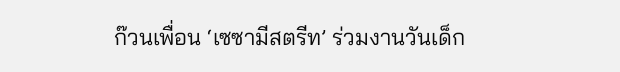ก๊วนเพื่อน ‘เซซามีสตรีท’ ร่วมงานวันเด็ก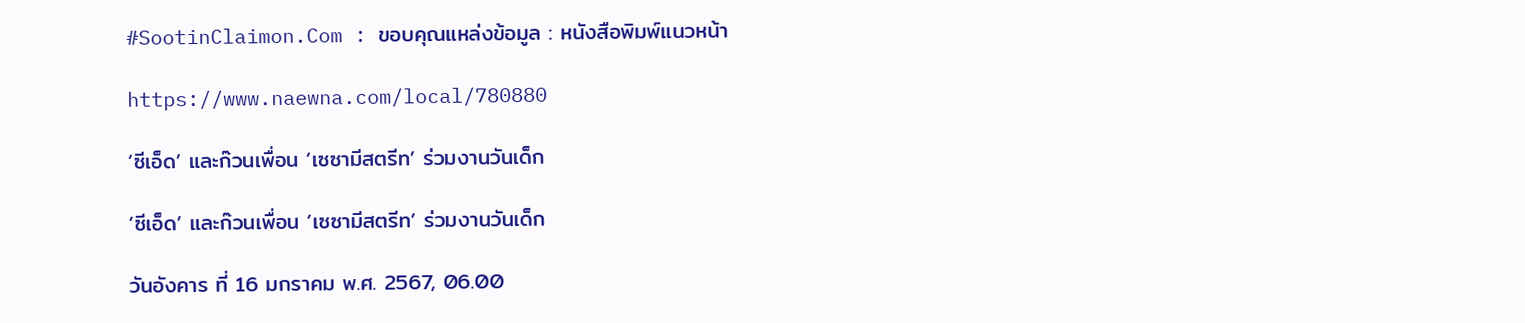#SootinClaimon.Com : ขอบคุณแหล่งข้อมูล : หนังสือพิมพ์แนวหน้า

https://www.naewna.com/local/780880

‘ซีเอ็ด’ และก๊วนเพื่อน ‘เซซามีสตรีท’ ร่วมงานวันเด็ก

‘ซีเอ็ด’ และก๊วนเพื่อน ‘เซซามีสตรีท’ ร่วมงานวันเด็ก

วันอังคาร ที่ 16 มกราคม พ.ศ. 2567, 06.00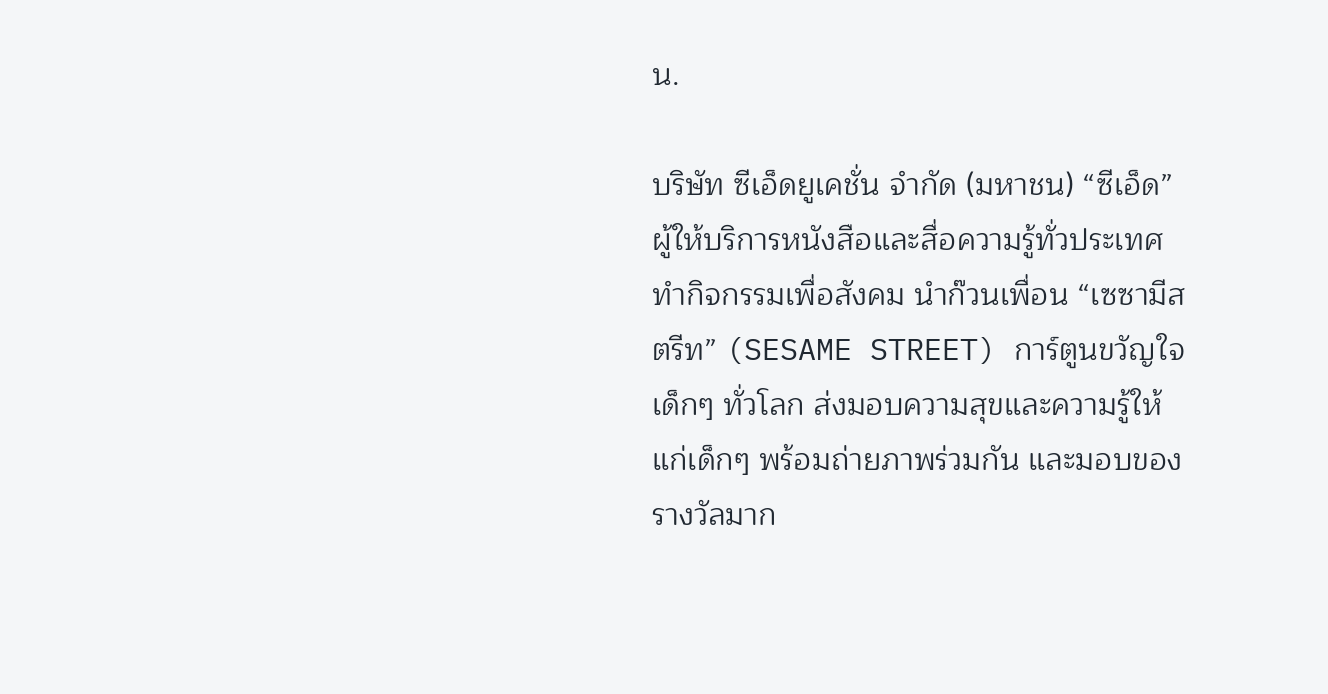น.

บริษัท ซีเอ็ดยูเคชั่น จำกัด (มหาชน) “ซีเอ็ด” ผู้ให้บริการหนังสือและสื่อความรู้ทั่วประเทศ ทำกิจกรรมเพื่อสังคม นำก๊วนเพื่อน “เซซามีสตรีท” (SESAME STREET) การ์ตูนขวัญใจเด็กๆ ทั่วโลก ส่งมอบความสุขและความรู้ให้แก่เด็กๆ พร้อมถ่ายภาพร่วมกัน และมอบของรางวัลมาก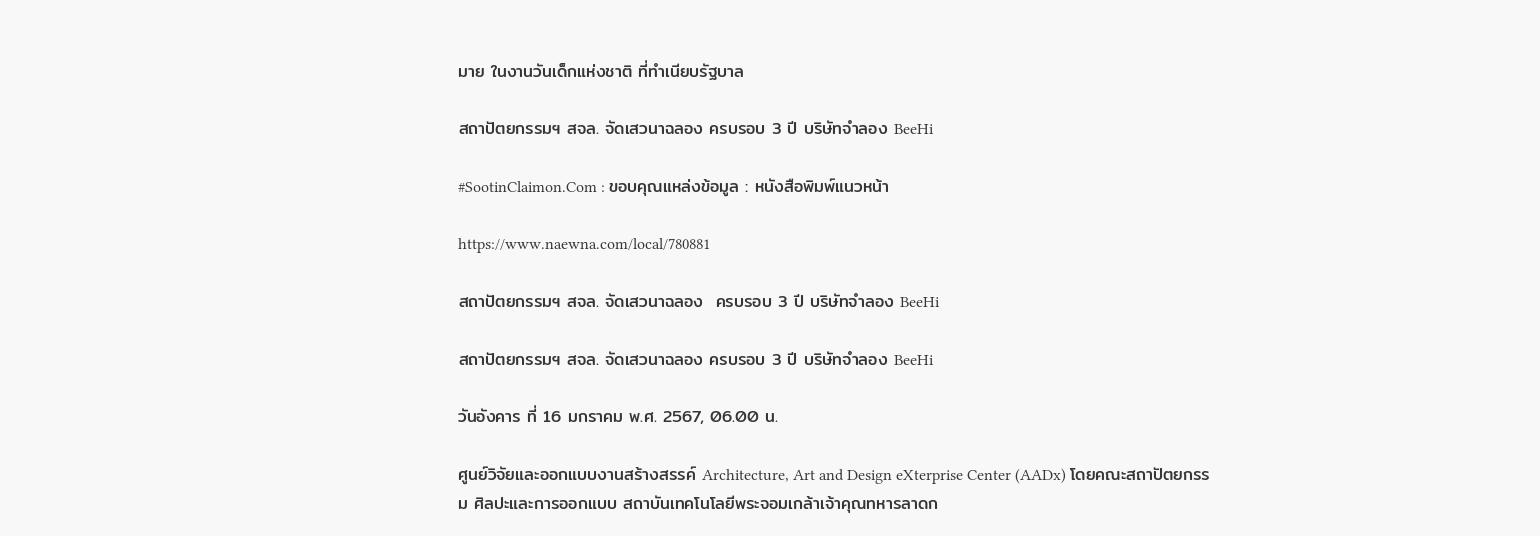มาย ในงานวันเด็กแห่งชาติ ที่ทำเนียบรัฐบาล

สถาปัตยกรรมฯ สจล. จัดเสวนาฉลอง ครบรอบ 3 ปี บริษัทจำลอง BeeHi

#SootinClaimon.Com : ขอบคุณแหล่งข้อมูล : หนังสือพิมพ์แนวหน้า

https://www.naewna.com/local/780881

สถาปัตยกรรมฯ สจล. จัดเสวนาฉลอง  ครบรอบ 3 ปี บริษัทจำลอง BeeHi

สถาปัตยกรรมฯ สจล. จัดเสวนาฉลอง ครบรอบ 3 ปี บริษัทจำลอง BeeHi

วันอังคาร ที่ 16 มกราคม พ.ศ. 2567, 06.00 น.

ศูนย์วิจัยและออกแบบงานสร้างสรรค์ Architecture, Art and Design eXterprise Center (AADx) โดยคณะสถาปัตยกรรม ศิลปะและการออกแบบ สถาบันเทคโนโลยีพระจอมเกล้าเจ้าคุณทหารลาดก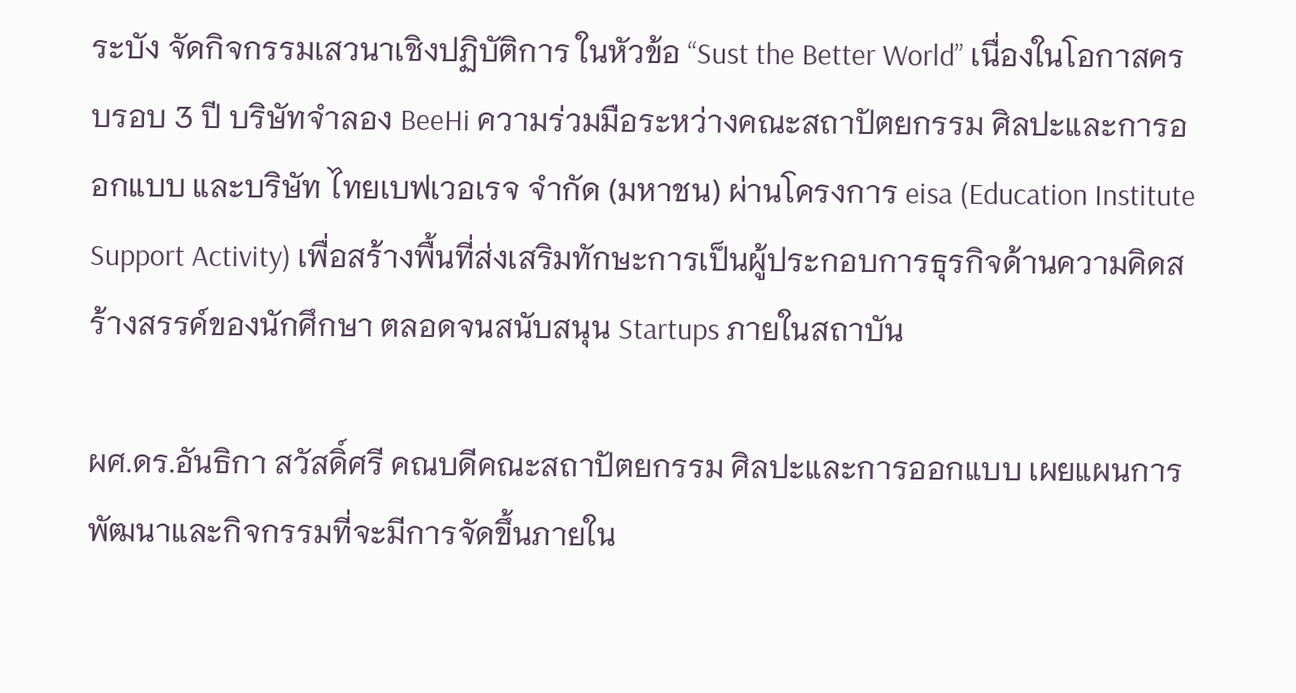ระบัง จัดกิจกรรมเสวนาเชิงปฏิบัติการ ในหัวข้อ “Sust the Better World” เนื่องในโอกาสครบรอบ 3 ปี บริษัทจำลอง BeeHi ความร่วมมือระหว่างคณะสถาปัตยกรรม ศิลปะและการออกแบบ และบริษัท ไทยเบฟเวอเรจ จํากัด (มหาชน) ผ่านโครงการ eisa (Education Institute Support Activity) เพื่อสร้างพื้นที่ส่งเสริมทักษะการเป็นผู้ประกอบการธุรกิจด้านความคิดสร้างสรรค์ของนักศึกษา ตลอดจนสนับสนุน Startups ภายในสถาบัน

ผศ.ดร.อันธิกา สวัสดิ์ศรี คณบดีคณะสถาปัตยกรรม ศิลปะและการออกแบบ เผยแผนการพัฒนาและกิจกรรมที่จะมีการจัดขึ้นภายใน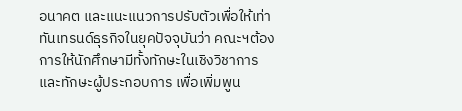อนาคต และแนะแนวการปรับตัวเพื่อให้เท่าทันเทรนด์ธุรกิจในยุคปัจจุบันว่า คณะฯต้องการให้นักศึกษามีทั้งทักษะในเชิงวิชาการและทักษะผู้ประกอบการ เพื่อเพิ่มพูน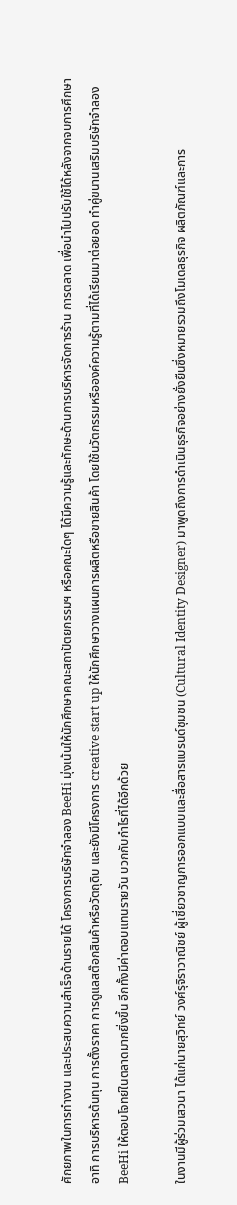ศักยภาพในการทำงาน และประสบความสำเร็จด้านรายได้ โครงการบริษัทจำลอง BeeHi มุ่งเน้นให้นักศึกษาคณะสถาปัตยกรรมฯ หรือคณะใดๆ ได้มีความรู้และทักษะด้านการบริหารจัดการร้าน การตลาด เพื่อนำไปปรับใช้ได้หลังจากจบการศึกษา อาทิ การบริหารต้นทุน การตั้งราคา การดูแลสต๊อกสินค้าหรือวัตถุดิบ และยังมีโครงการ creative start up ให้นักศึกษาวางแผนการผลิตหรือขายสินค้า โดยใช้นวัตกรรมหรือองค์ความรู้ตามที่ได้เรียนมาต่อยอด ทำคู่ขนานเสริมบริษัทจำลอง BeeHi ให้ตอบโจทย์ในตลาดมากยิ่งขึ้น อีกทั้งมีค่าตอบแทนรายวัน บวกกับกำไรที่ได้อีกด้วย

ในงานมีผู้ร่วมเสวนา ได้แก่นายสุวิทย์ วงศ์รุจิราวาณิชย์ ผู้เชี่ยวชาญการออกแบบและสื่อสารแบรนด์ชุมชน (Cultural Identity Designer) มาพูดถึงการดำเนินธุรกิจอย่างยั่งยืนซึ่งหมายรวมถึงโมเดลธุรกิจ ผลิตภัณฑ์และการ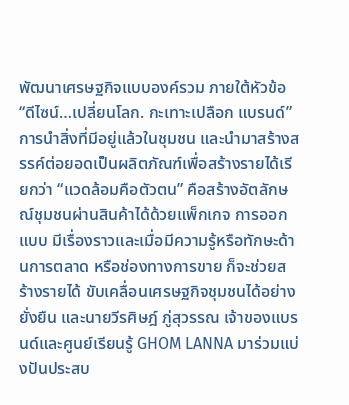พัฒนาเศรษฐกิจแบบองค์รวม ภายใต้หัวข้อ “ดีไซน์…เปลี่ยนโลก. กะเทาะเปลือก แบรนด์” การนำสิ่งที่มีอยู่แล้วในชุมชน และนำมาสร้างสรรค์ต่อยอดเป็นผลิตภัณฑ์เพื่อสร้างรายได้เรียกว่า “แวดล้อมคือตัวตน” คือสร้างอัตลักษณ์ชุมชนผ่านสินค้าได้ด้วยแพ็กเกจ การออกแบบ มีเรื่องราวและเมื่อมีความรู้หรือทักษะด้านการตลาด หรือช่องทางการขาย ก็จะช่วยสร้างรายได้ ขับเคลื่อนเศรษฐกิจชุมชนได้อย่างยั่งยืน และนายวีรศิษฎ์ ภู่สุวรรณ เจ้าของแบรนด์และศูนย์เรียนรู้ GHOM LANNA มาร่วมแบ่งปันประสบ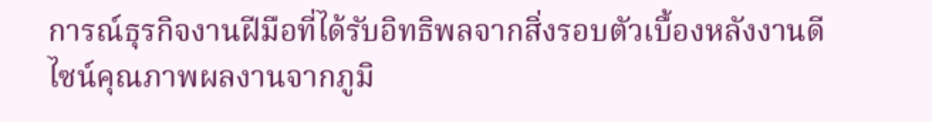การณ์ธุรกิจงานฝีมือที่ได้รับอิทธิพลจากสิ่งรอบตัวเบื้องหลังงานดีไซน์คุณภาพผลงานจากภูมิ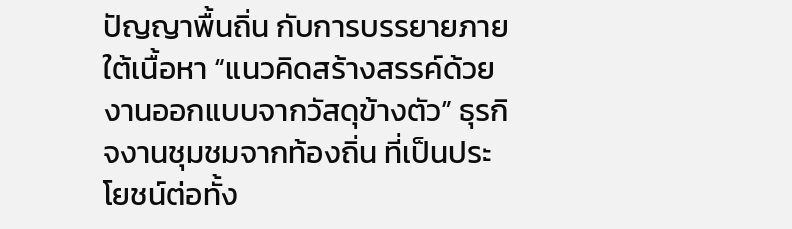ปัญญาพื้นถิ่น กับการบรรยายภายใต้เนื้อหา “แนวคิดสร้างสรรค์ด้วยงานออกแบบจากวัสดุข้างตัว” ธุรกิจงานชุมชมจากท้องถิ่น ที่เป็นประโยชน์ต่อทั้ง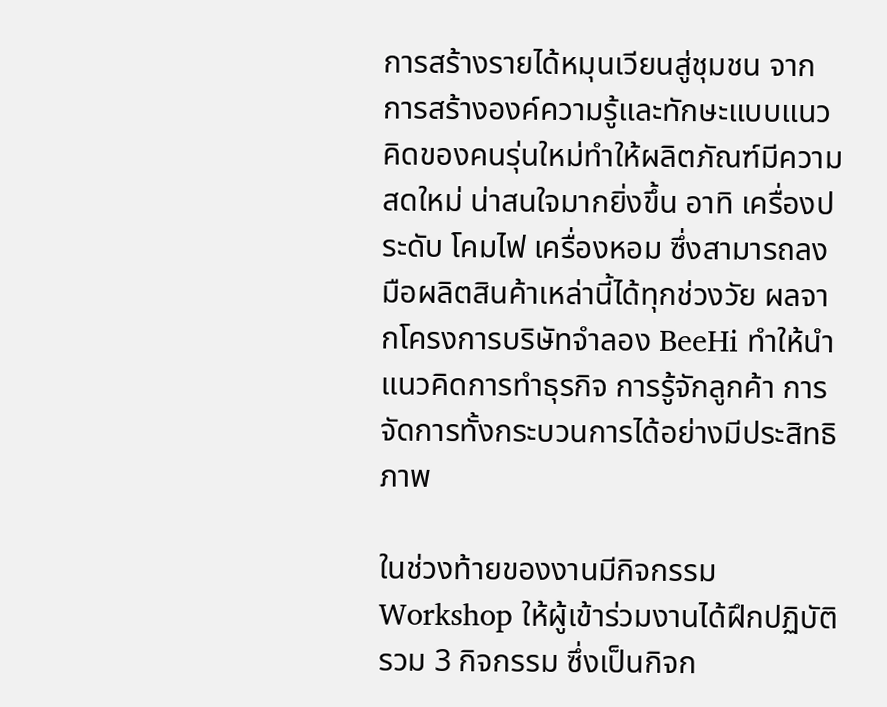การสร้างรายได้หมุนเวียนสู่ชุมชน จากการสร้างองค์ความรู้และทักษะแบบแนวคิดของคนรุ่นใหม่ทำให้ผลิตภัณฑ์มีความสดใหม่ น่าสนใจมากยิ่งขึ้น อาทิ เครื่องประดับ โคมไฟ เครื่องหอม ซึ่งสามารถลงมือผลิตสินค้าเหล่านี้ได้ทุกช่วงวัย ผลจากโครงการบริษัทจำลอง BeeHi ทำให้นำแนวคิดการทำธุรกิจ การรู้จักลูกค้า การจัดการทั้งกระบวนการได้อย่างมีประสิทธิภาพ

ในช่วงท้ายของงานมีกิจกรรม Workshop ให้ผู้เข้าร่วมงานได้ฝึกปฏิบัติรวม 3 กิจกรรม ซึ่งเป็นกิจก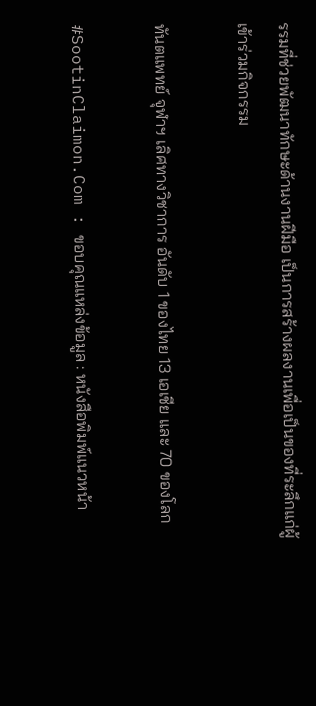รรมที่ช่วยพัฒนาทักษะด้านงานฝีมือ เป็นการสร้างผลงานเพื่อเป็นของที่ระลึกแก่ผู้เข้าร่วมกิจกรรม

ทันตแพทย์ จุฬาฯ เลิศทางวิชาการ อันดับ 1 ของไทย 13 เอเชีย และ 70 ของโลก

#SootinClaimon.Com : ขอบคุณแหล่งข้อมูล : หนังสือพิมพ์แนวหน้า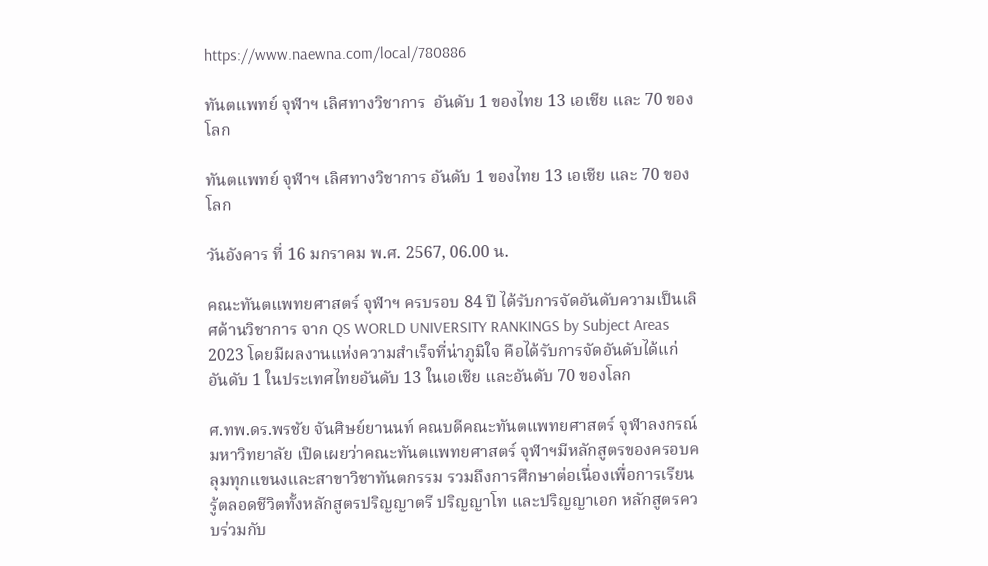https://www.naewna.com/local/780886

ทันตแพทย์ จุฬาฯ เลิศทางวิชาการ  อันดับ 1 ของไทย 13 เอเชีย และ 70 ของโลก

ทันตแพทย์ จุฬาฯ เลิศทางวิชาการ อันดับ 1 ของไทย 13 เอเชีย และ 70 ของโลก

วันอังคาร ที่ 16 มกราคม พ.ศ. 2567, 06.00 น.

คณะทันตแพทยศาสตร์ จุฬาฯ ครบรอบ 84 ปี ได้รับการจัดอันดับความเป็นเลิศด้านวิชาการ จาก QS WORLD UNIVERSITY RANKINGS by Subject Areas 2023 โดยมีผลงานแห่งความสำเร็จที่น่าภูมิใจ คือได้รับการจัดอันดับได้แก่ อันดับ 1 ในประเทศไทยอันดับ 13 ในเอเชีย และอันดับ 70 ของโลก

ศ.ทพ.ดร.พรชัย จันศิษย์ยานนท์ คณบดีคณะทันตแพทยศาสตร์ จุฬาลงกรณ์มหาวิทยาลัย เปิดเผยว่าคณะทันตแพทยศาสตร์ จุฬาฯมีหลักสูตรของครอบคลุมทุกแขนงและสาขาวิชาทันตกรรม รวมถึงการศึกษาต่อเนื่องเพื่อการเรียนรู้ตลอดชีวิตทั้งหลักสูตรปริญญาตรี ปริญญาโท และปริญญาเอก หลักสูตรควบร่วมกับ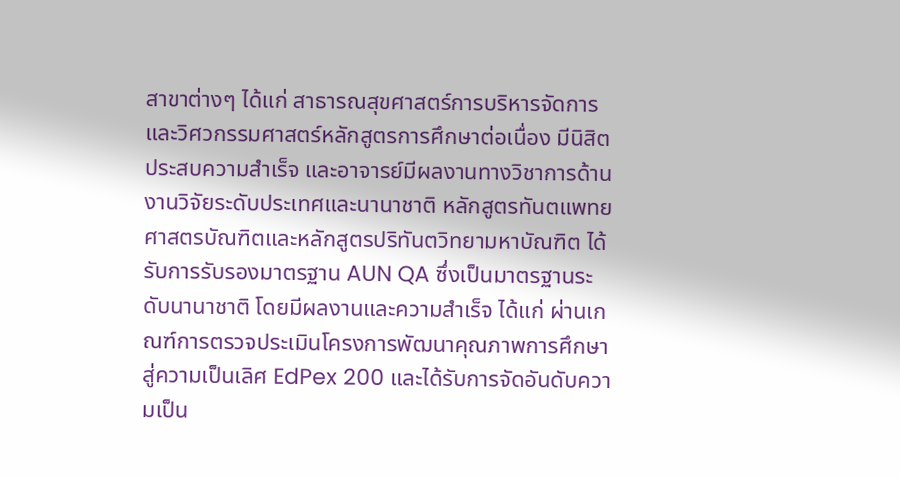สาขาต่างๆ ได้แก่ สาธารณสุขศาสตร์การบริหารจัดการ และวิศวกรรมศาสตร์หลักสูตรการศึกษาต่อเนื่อง มีนิสิตประสบความสำเร็จ และอาจารย์มีผลงานทางวิชาการด้านงานวิจัยระดับประเทศและนานาชาติ หลักสูตรทันตแพทยศาสตรบัณฑิตและหลักสูตรปริทันตวิทยามหาบัณฑิต ได้รับการรับรองมาตรฐาน AUN QA ซึ่งเป็นมาตรฐานระดับนานาชาติ โดยมีผลงานและความสำเร็จ ได้แก่ ผ่านเกณฑ์การตรวจประเมินโครงการพัฒนาคุณภาพการศึกษาสู่ความเป็นเลิศ EdPex 200 และได้รับการจัดอันดับความเป็น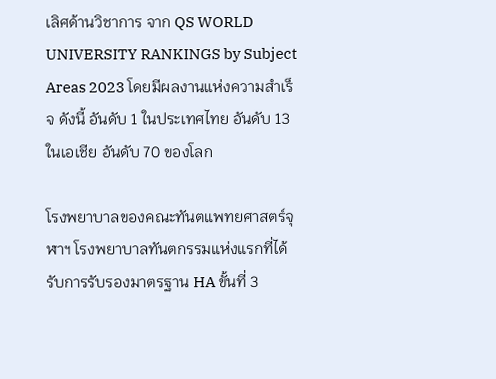เลิศด้านวิชาการ จาก QS WORLD UNIVERSITY RANKINGS by Subject Areas 2023 โดยมีผลงานแห่งความสำเร็จ ดังนี้ อันดับ 1 ในประเทศไทย อันดับ 13 ในเอเชีย อันดับ 70 ของโลก

โรงพยาบาลของคณะทันตแพทยศาสตร์จุฬาฯ โรงพยาบาลทันตกรรมแห่งแรกที่ได้รับการรับรองมาตรฐาน HA ขั้นที่ 3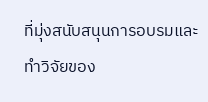ที่มุ่งสนับสนุนการอบรมและทำวิจัยของ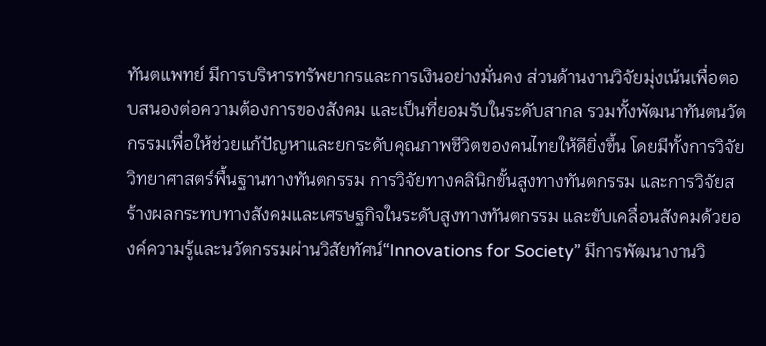ทันตแพทย์ มีการบริหารทรัพยากรและการเงินอย่างมั่นคง ส่วนด้านงานวิจัยมุ่งเน้นเพื่อตอบสนองต่อความต้องการของสังคม และเป็นที่ยอมรับในระดับสากล รวมทั้งพัฒนาทันตนวัตกรรมเพื่อให้ช่วยแก้ปัญหาและยกระดับคุณภาพชีวิตของคนไทยให้ดียิ่งขึ้น โดยมีทั้งการวิจัยวิทยาศาสตร์พื้นฐานทางทันตกรรม การวิจัยทางคลินิกขั้นสูงทางทันตกรรม และการวิจัยสร้างผลกระทบทางสังคมและเศรษฐกิจในระดับสูงทางทันตกรรม และขับเคลื่อนสังคมด้วยองค์ความรู้และนวัตกรรมผ่านวิสัยทัศน์“Innovations for Society” มีการพัฒนางานวิ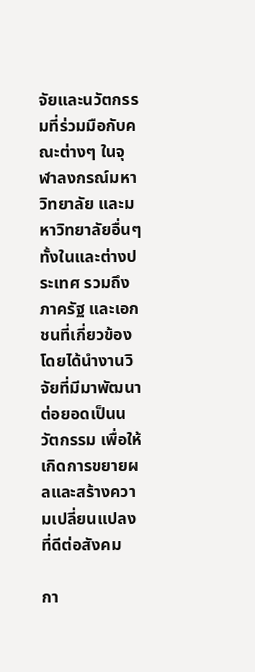จัยและนวัตกรรมที่ร่วมมือกับคณะต่างๆ ในจุฬาลงกรณ์มหาวิทยาลัย และมหาวิทยาลัยอื่นๆ ทั้งในและต่างประเทศ รวมถึงภาครัฐ และเอกชนที่เกี่ยวข้อง โดยได้นำงานวิจัยที่มีมาพัฒนาต่อยอดเป็นนวัตกรรม เพื่อให้เกิดการขยายผลและสร้างความเปลี่ยนแปลงที่ดีต่อสังคม

กา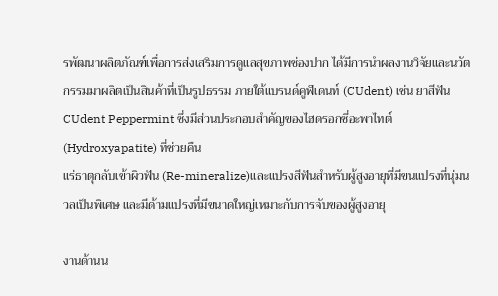รพัฒนาผลิตภัณฑ์เพื่อการส่งเสริมการดูแลสุขภาพช่องปาก ได้มีการนำผลงานวิจัยและนวัตกรรมมาผลิตเป็นสินค้าที่เป็นรูปธรรม ภายใต้แบรนด์คูฬเดนท์ (CUdent) เช่น ยาสีฟัน CUdent Peppermint ซึ่งมีส่วนประกอบสำคัญของไฮดรอกซี่อะพาไทต์ (Hydroxyapatite) ที่ช่วยคืน
แร่ธาตุกลับเข้าผิวฟัน (Re-mineralize)และแปรงสีฟันสำหรับผู้สูงอายุที่มีขนแปรงที่นุ่มนวลเป็นพิเศษ และมีด้ามแปรงที่มีขนาดใหญ่เหมาะกับการจับของผู้สูงอายุ

งานด้านน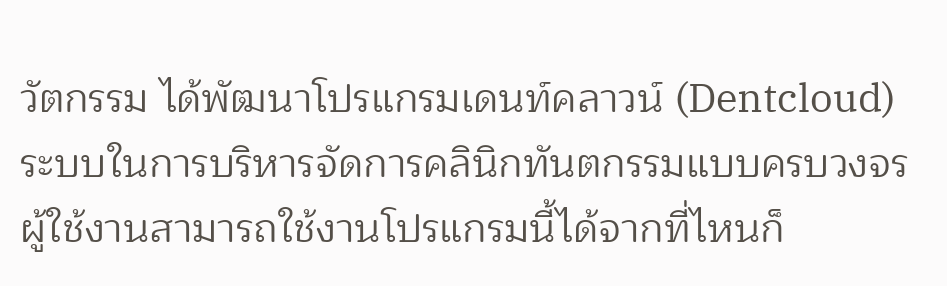วัตกรรม ได้พัฒนาโปรแกรมเดนท์คลาวน์ (Dentcloud)ระบบในการบริหารจัดการคลินิกทันตกรรมแบบครบวงจร ผู้ใช้งานสามารถใช้งานโปรแกรมนี้ได้จากที่ไหนก็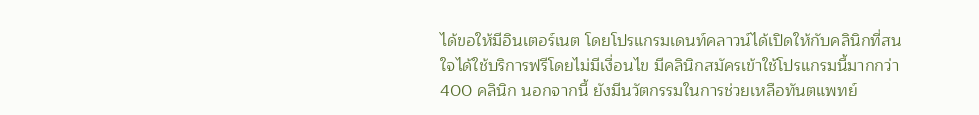ได้ขอให้มีอินเตอร์เนต โดยโปรแกรมเดนท์คลาวน์ได้เปิดให้กับคลินิกที่สนใจได้ใช้บริการฟรีโดยไม่มีเงื่อนไข มีคลินิกสมัครเข้าใช้โปรแกรมนี้มากกว่า 400 คลินิก นอกจากนี้ ยังมีนวัตกรรมในการช่วยเหลือทันตแพทย์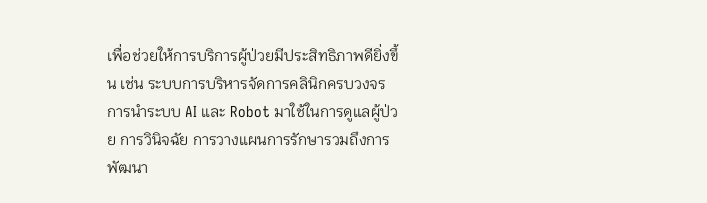เพื่อช่วยให้การบริการผู้ป่วยมีประสิทธิภาพดียิ่งขึ้น เช่น ระบบการบริหารจัดการคลินิกครบวงจร การนำระบบ AI และ Robot มาใช้ในการดูแลผู้ป่วย การวินิจฉัย การวางแผนการรักษารวมถึงการพัฒนา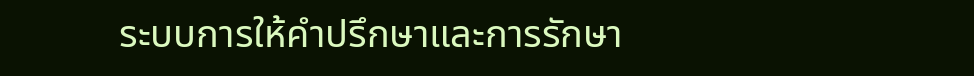ระบบการให้คำปรึกษาและการรักษา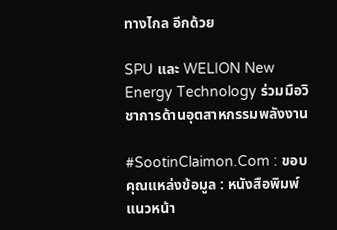ทางไกล อีกด้วย

SPU และ WELION New Energy Technology ร่วมมือวิชาการด้านอุตสาหกรรมพลังงาน

#SootinClaimon.Com : ขอบคุณแหล่งข้อมูล : หนังสือพิมพ์แนวหน้า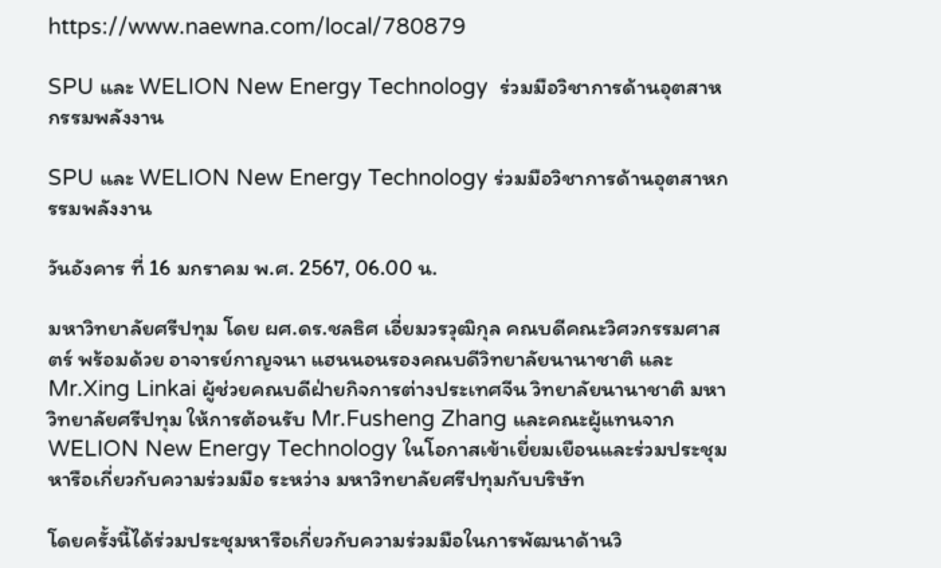https://www.naewna.com/local/780879

SPU และ WELION New Energy Technology  ร่วมมือวิชาการด้านอุตสาหกรรมพลังงาน

SPU และ WELION New Energy Technology ร่วมมือวิชาการด้านอุตสาหกรรมพลังงาน

วันอังคาร ที่ 16 มกราคม พ.ศ. 2567, 06.00 น.

มหาวิทยาลัยศรีปทุม โดย ผศ.ดร.ชลธิศ เอี่ยมวรวุฒิกุล คณบดีคณะวิศวกรรมศาสตร์ พร้อมด้วย อาจารย์กาญจนา แฮนนอนรองคณบดีวิทยาลัยนานาชาติ และ Mr.Xing Linkai ผู้ช่วยคณบดีฝ่ายกิจการต่างประเทศจีน วิทยาลัยนานาชาติ มหาวิทยาลัยศรีปทุม ให้การต้อนรับ Mr.Fusheng Zhang และคณะผู้แทนจาก WELION New Energy Technology ในโอกาสเข้าเยี่ยมเยือนและร่วมประชุมหารือเกี่ยวกับความร่วมมือ ระหว่าง มหาวิทยาลัยศรีปทุมกับบริษัท

โดยครั้งนี้ได้ร่วมประชุมหารือเกี่ยวกับความร่วมมือในการพัฒนาด้านวิ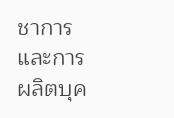ชาการและการผลิตบุค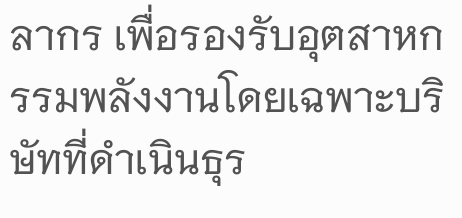ลากร เพื่อรองรับอุตสาหกรรมพลังงานโดยเฉพาะบริษัทที่ดำเนินธุร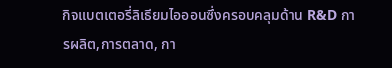กิจแบตเตอรี่ลิเธียมไอออนซึ่งครอบคลุมด้าน R&D การผลิต,การตลาด, กา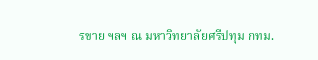รขาย ฯลฯ ณ มหาวิทยาลัยศรีปทุม กทม.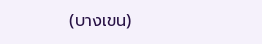(บางเขน)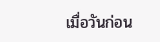เมื่อวันก่อน